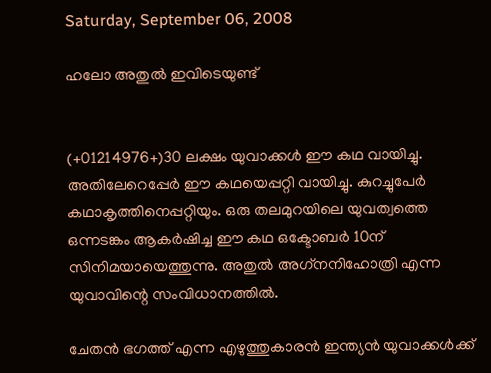Saturday, September 06, 2008

ഹലോ അതുല്‍ ഇവിടെയുണ്ട്‌


(+01214976+)30 ലക്ഷം യുവാക്കള്‍ ഈ കഥ വായിച്ചു. അതിലേറെപ്പേര്‍ ഈ കഥയെപ്പറ്റി വായിച്ചു. കുറച്ചുപേര്‍ കഥാകൃത്തിനെപ്പറ്റിയും. ഒരു തലമുറയിലെ യുവത്വത്തെ ഒന്നടങ്കം ആകര്‍ഷിച്ച ഈ കഥ ഒക്ടോബര്‍ 10ന് സിനിമയായെത്തുന്നു. അതുല്‍ അഗ്‌നനിഹോത്രി എന്ന യുവാവിന്റെ സംവിധാനത്തില്‍.

ചേതന്‍ ഭഗത്ത് എന്ന എഴുത്തുകാരന്‍ ഇന്ത്യന്‍ യുവാക്കള്‍ക്ക്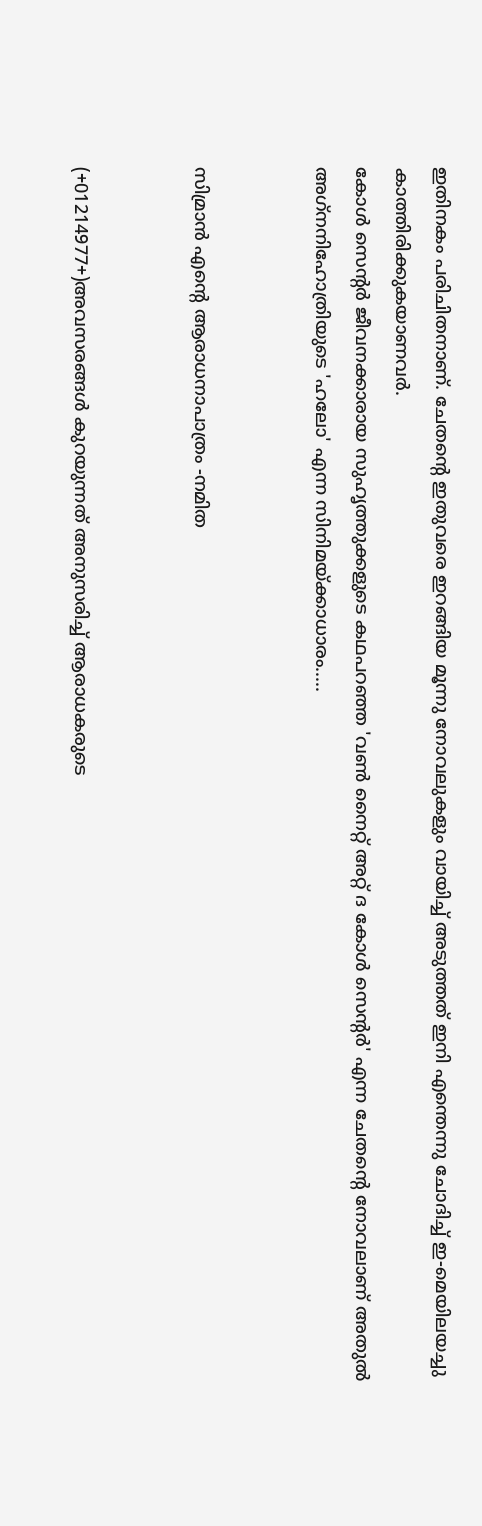ഇതിനകം പരിചിതനാണ്. ചേതന്റെ ഇതുവരെ ഇറങ്ങിയ മൂന്നു നോവലുകളും വായിച്ച് അടുത്തത് ഇനി എന്തെന്നു ചോദിച്ച് ഇ-മെയിലയച്ചു കാത്തിരിക്കുകയാണവര്‍.
കോള്‍ സെന്റര്‍ ജീവനക്കാരായ സുഹൃത്തുക്കളുടെ കഥപറഞ്ഞ 'വണ്‍ നൈറ്റ് അറ്റ് ദ കോള്‍ സെന്റര്‍' എന്ന ചേതന്റെ നോവലാണ് അതുല്‍ അഗ്‌നനിഹോത്രിയുടെ 'ഹലോ' എന്ന സിനിമയ്ക്കാധാരം.....


സിമ്രാന്‍ എന്റെ ആരാധനാപാത്രം -നമിത


(+01214977+)അവസരങ്ങള്‍ കുറയുന്നത് അനുസരിച്ച് ആരാധകരുടെ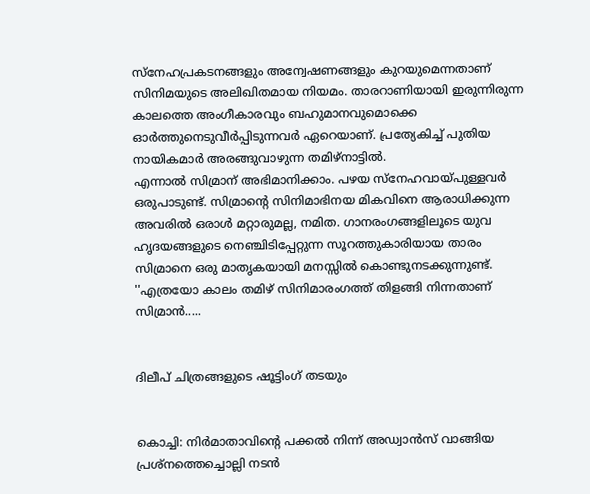സ്നേഹപ്രകടനങ്ങളും അന്വേഷണങ്ങളും കുറയുമെന്നതാണ് സിനിമയുടെ അലിഖിതമായ നിയമം. താരറാണിയായി ഇരുന്നിരുന്ന കാലത്തെ അംഗീകാരവും ബഹുമാനവുമൊക്കെ ഓര്‍ത്തുനെടുവീര്‍പ്പിടുന്നവര്‍ ഏറെയാണ്. പ്രത്യേകിച്ച് പുതിയ നായികമാര്‍ അരങ്ങുവാഴുന്ന തമിഴ്‌നാട്ടില്‍.
എന്നാല്‍ സിമ്രാന് അഭിമാനിക്കാം. പഴയ സ്നേഹവായ്പുള്ളവര്‍ ഒരുപാടുണ്ട്. സിമ്രാന്റെ സിനിമാഭിനയ മികവിനെ ആരാധിക്കുന്ന അവരില്‍ ഒരാള്‍ മറ്റാരുമല്ല, നമിത. ഗാനരംഗങ്ങളിലൂടെ യുവ ഹൃദയങ്ങളുടെ നെഞ്ചിടിപ്പേറ്റുന്ന സൂറത്തുകാരിയായ താരം സിമ്രാനെ ഒരു മാതൃകയായി മനസ്സില്‍ കൊണ്ടുനടക്കുന്നുണ്ട്.
''എത്രയോ കാലം തമിഴ് സിനിമാരംഗത്ത് തിളങ്ങി നിന്നതാണ് സിമ്രാന്‍.....


ദിലീപ് ചിത്രങ്ങളുടെ ഷൂട്ടിംഗ് തടയും


കൊച്ചി: നിര്‍മാതാവിന്റെ പക്കല്‍ നിന്ന് അഡ്വാന്‍സ് വാങ്ങിയ പ്രശ്‌നത്തെച്ചൊല്ലി നടന്‍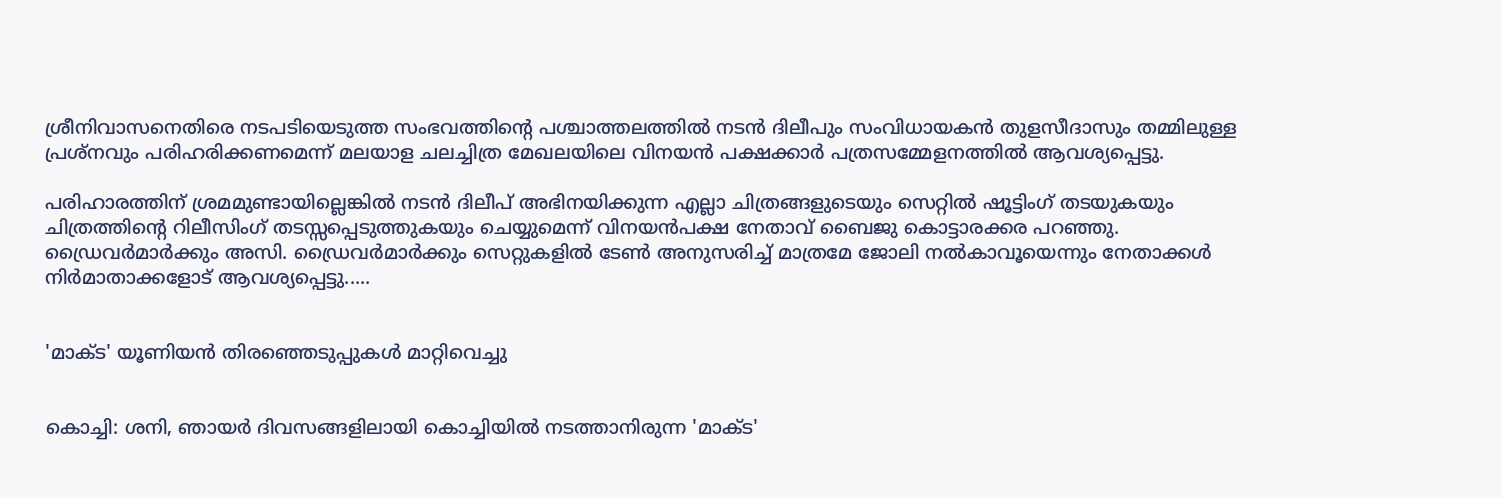ശ്രീനിവാസനെതിരെ നടപടിയെടുത്ത സംഭവത്തിന്റെ പശ്ചാത്തലത്തില്‍ നടന്‍ ദിലീപും സംവിധായകന്‍ തുളസീദാസും തമ്മിലുള്ള പ്രശ്‌നവും പരിഹരിക്കണമെന്ന് മലയാള ചലച്ചിത്ര മേഖലയിലെ വിനയന്‍ പക്ഷക്കാര്‍ പത്രസമ്മേളനത്തില്‍ ആവശ്യപ്പെട്ടു.

പരിഹാരത്തിന് ശ്രമമുണ്ടായില്ലെങ്കില്‍ നടന്‍ ദിലീപ് അഭിനയിക്കുന്ന എല്ലാ ചിത്രങ്ങളുടെയും സെറ്റില്‍ ഷൂട്ടിംഗ് തടയുകയും ചിത്രത്തിന്റെ റിലീസിംഗ് തടസ്സപ്പെടുത്തുകയും ചെയ്യുമെന്ന് വിനയന്‍പക്ഷ നേതാവ് ബൈജു കൊട്ടാരക്കര പറഞ്ഞു. ഡ്രൈവര്‍മാര്‍ക്കും അസി. ഡ്രൈവര്‍മാര്‍ക്കും സെറ്റുകളില്‍ ടേണ്‍ അനുസരിച്ച് മാത്രമേ ജോലി നല്‍കാവൂയെന്നും നേതാക്കള്‍ നിര്‍മാതാക്കളോട് ആവശ്യപ്പെട്ടു.....


'മാക്ട' യൂണിയന്‍ തിരഞ്ഞെടുപ്പുകള്‍ മാറ്റിവെച്ചു


കൊച്ചി: ശനി, ഞായര്‍ ദിവസങ്ങളിലായി കൊച്ചിയില്‍ നടത്താനിരുന്ന 'മാക്ട'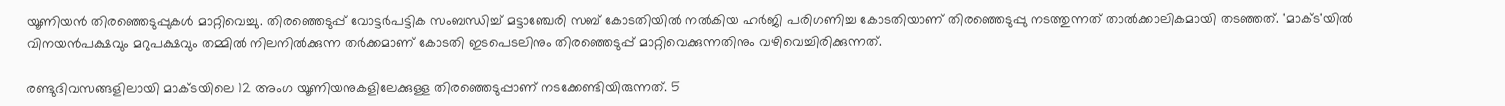യൂണിയന്‍ തിരഞ്ഞെടുപ്പുകള്‍ മാറ്റിവെച്ചു. തിരഞ്ഞെടുപ്പ് വോട്ടര്‍പട്ടിക സംബന്ധിച്ച് മട്ടാഞ്ചേരി സബ് കോടതിയില്‍ നല്‍കിയ ഹര്‍ജി പരിഗണിച്ച കോടതിയാണ് തിരഞ്ഞെടുപ്പു നടത്തുന്നത് താല്‍ക്കാലികമായി തടഞ്ഞത്. 'മാക്ട'യില്‍ വിനയന്‍പക്ഷവും മറുപക്ഷവും തമ്മില്‍ നിലനില്‍ക്കുന്ന തര്‍ക്കമാണ് കോടതി ഇടപെടലിനും തിരഞ്ഞെടുപ്പ് മാറ്റിവെക്കുന്നതിനും വഴിവെച്ചിരിക്കുന്നത്.

രണ്ടുദിവസങ്ങളിലായി മാക്ടയിലെ 12 അംഗ യൂണിയനുകളിലേക്കുള്ള തിരഞ്ഞെടുപ്പാണ് നടക്കേണ്ടിയിരുന്നത്. 5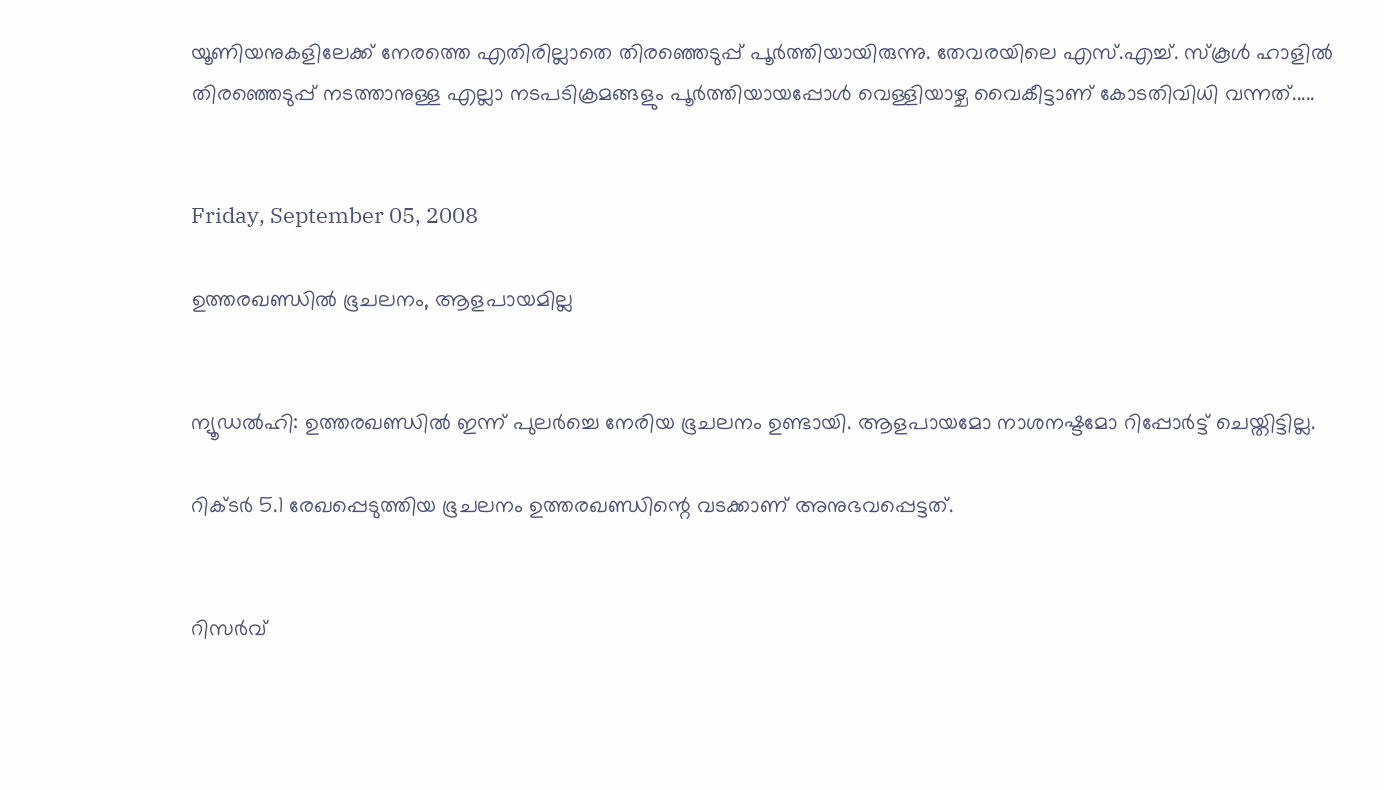യൂണിയനുകളിലേക്ക് നേരത്തെ എതിരില്ലാതെ തിരഞ്ഞെടുപ്പ് പൂര്‍ത്തിയായിരുന്നു. തേവരയിലെ എസ്.എച്ച്. സ്‌കൂള്‍ ഹാളില്‍ തിരഞ്ഞെടുപ്പ് നടത്താനുള്ള എല്ലാ നടപടിക്രമങ്ങളും പൂര്‍ത്തിയായപ്പോള്‍ വെള്ളിയാഴ്ച വൈകീട്ടാണ് കോടതിവിധി വന്നത്.....


Friday, September 05, 2008

ഉത്തരഖണ്ഡില്‍ ഭൂചലനം, ആളപായമില്ല


ന്യൂഡല്‍ഹി: ഉത്തരഖണ്ഡില്‍ ഇന്ന് പുലര്‍ച്ചെ നേരിയ ഭൂചലനം ഉണ്ടായി. ആളപായമോ നാശനഷ്ടമോ റിപ്പോര്‍ട്ട് ചെയ്തിട്ടില്ല.

റിക്ടര്‍ 5.1 രേഖപ്പെടുത്തിയ ഭൂചലനം ഉത്തരഖണ്ഡിന്റെ വടക്കാണ് അനുഭവപ്പെട്ടത്.


റിസര്‍വ്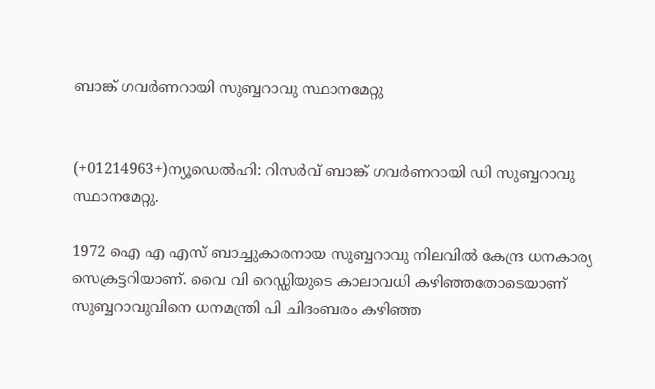ബാങ്ക് ഗവര്‍ണറായി സുബ്ബറാവു സ്ഥാനമേറ്റു


(+01214963+)ന്യൂഡെല്‍ഹി: റിസര്‍വ് ബാങ്ക് ഗവര്‍ണറായി ഡി സുബ്ബറാവു സ്ഥാനമേറ്റു.

1972 ഐ എ എസ് ബാച്ചുകാരനായ സുബ്ബറാവു നിലവില്‍ കേന്ദ്ര ധനകാര്യ സെക്രട്ടറിയാണ്. വൈ വി റെഡ്ഡിയുടെ കാലാവധി കഴിഞ്ഞതോടെയാണ് സുബ്ബറാവുവിനെ ധനമന്ത്രി പി ചിദംബരം കഴിഞ്ഞ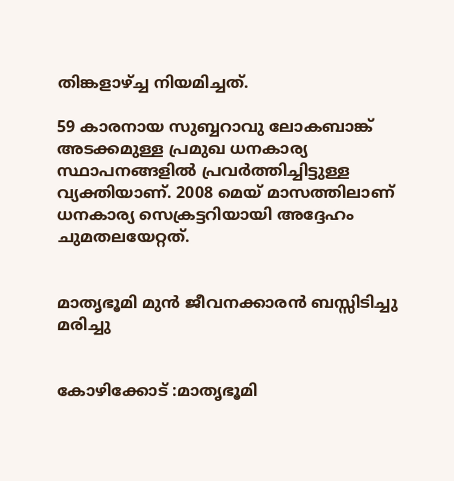തിങ്കളാഴ്ച്ച നിയമിച്ചത്.

59 കാരനായ സുബ്ബറാവു ലോകബാങ്ക് അടക്കമുള്ള പ്രമുഖ ധനകാര്യ സ്ഥാപനങ്ങളില്‍ പ്രവര്‍ത്തിച്ചിട്ടുള്ള വ്യക്തിയാണ്. 2008 മെയ് മാസത്തിലാണ് ധനകാര്യ സെക്രട്ടറിയായി അദ്ദേഹം ചുമതലയേറ്റത്.


മാതൃഭൂമി മുന്‍ ജീവനക്കാരന്‍ ബസ്സിടിച്ചു മരിച്ചു


കോഴിക്കോട് :മാതൃഭൂമി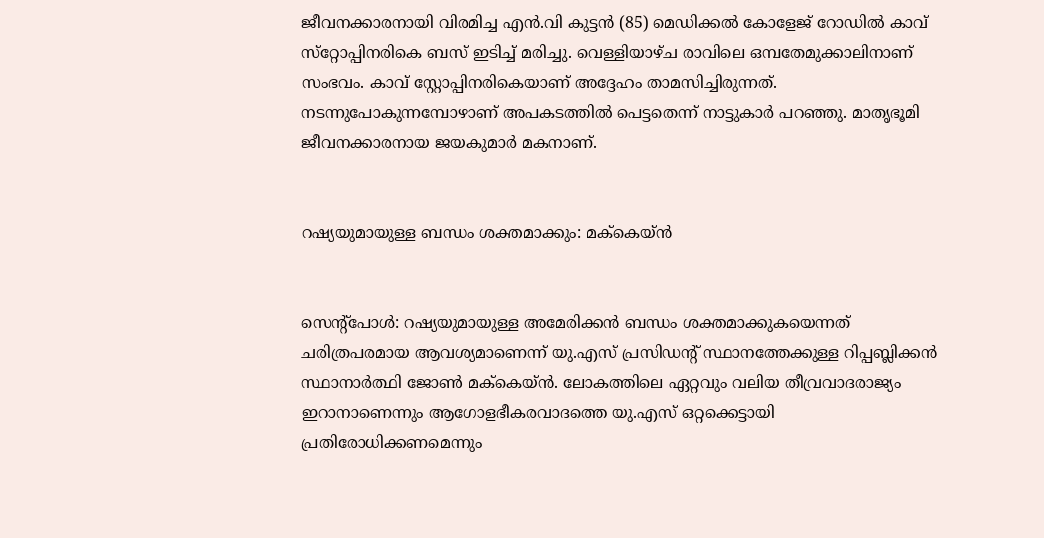ജീവനക്കാരനായി വിരമിച്ച എന്‍.വി കുട്ടന്‍ (85) മെഡിക്കല്‍ കോളേജ് റോഡില്‍ കാവ് സ്‌റ്റോപ്പിനരികെ ബസ് ഇടിച്ച് മരിച്ചു. വെള്ളിയാഴ്ച രാവിലെ ഒമ്പതേമുക്കാലിനാണ് സംഭവം. കാവ് സ്റ്റോപ്പിനരികെയാണ് അദ്ദേഹം താമസിച്ചിരുന്നത്. നടന്നുപോകുന്നമ്പോഴാണ് അപകടത്തില്‍ പെട്ടതെന്ന് നാട്ടുകാര്‍ പറഞ്ഞു. മാതൃഭൂമി ജീവനക്കാരനായ ജയകുമാര്‍ മകനാണ്.


റഷ്യയുമായുള്ള ബന്ധം ശക്തമാക്കും: മക്‌കെയ്ന്‍


സെന്റ്‌പോള്‍: റഷ്യയുമായുള്ള അമേരിക്കന്‍ ബന്ധം ശക്തമാക്കുകയെന്നത് ചരിത്രപരമായ ആവശ്യമാണെന്ന് യു.എസ് പ്രസിഡന്റ് സ്ഥാനത്തേക്കുള്ള റിപ്പബ്ലിക്കന്‍ സ്ഥാനാര്‍ത്ഥി ജോണ്‍ മക്‌കെയ്ന്‍. ലോകത്തിലെ ഏറ്റവും വലിയ തീവ്രവാദരാജ്യം ഇറാനാണെന്നും ആഗോളഭീകരവാദത്തെ യു.എസ് ഒറ്റക്കെട്ടായി പ്രതിരോധിക്കണമെന്നും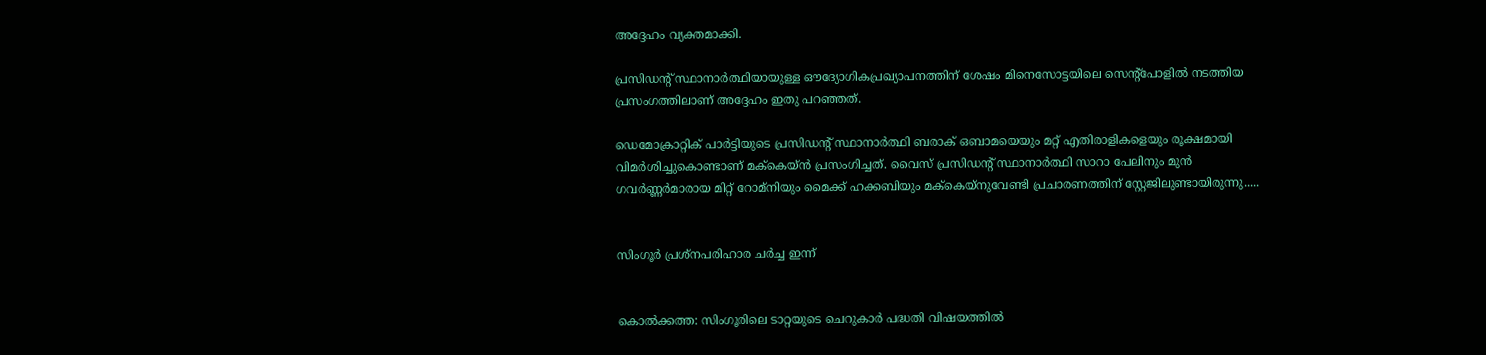അദ്ദേഹം വ്യക്തമാക്കി.

പ്രസിഡന്റ് സ്ഥാനാര്‍ത്ഥിയായുള്ള ഔദ്യോഗികപ്രഖ്യാപനത്തിന് ശേഷം മിനെസോട്ടയിലെ സെന്റ്‌പോളില്‍ നടത്തിയ പ്രസംഗത്തിലാണ് അദ്ദേഹം ഇതു പറഞ്ഞത്.

ഡെമോക്രാറ്റിക് പാര്‍ട്ടിയുടെ പ്രസിഡന്റ് സ്ഥാനാര്‍ത്ഥി ബരാക് ഒബാമയെയും മറ്റ് എതിരാളികളെയും രൂക്ഷമായി വിമര്‍ശിച്ചുകൊണ്ടാണ് മക്‌കെയ്ന്‍ പ്രസംഗിച്ചത്. വൈസ് പ്രസിഡന്റ് സ്ഥാനാര്‍ത്ഥി സാറാ പേലിനും മുന്‍ ഗവര്‍ണ്ണര്‍മാരായ മിറ്റ് റോമ്‌നിയും മൈക്ക് ഹക്കബിയും മക്‌കെയ്‌നുവേണ്ടി പ്രചാരണത്തിന് സ്റ്റേജിലുണ്ടായിരുന്നു.....


സിംഗൂര്‍ പ്രശ്‌നപരിഹാര ചര്‍ച്ച ഇന്ന്‌


കൊല്‍ക്കത്ത: സിംഗൂരിലെ ടാറ്റയുടെ ചെറുകാര്‍ പദ്ധതി വിഷയത്തില്‍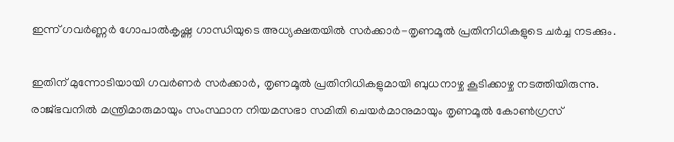ഇന്ന് ഗവര്‍ണ്ണര്‍ ഗോപാല്‍കൃഷ്ണ ഗാന്ധിയുടെ അധ്യക്ഷതയില്‍ സര്‍ക്കാര്‍-തൃണമൂല്‍ പ്രതിനിധികളുടെ ചര്‍ച്ച നടക്കും.

ഇതിന് മുന്നോടിയായി ഗവര്‍ണര്‍ സര്‍ക്കാര്‍, തൃണമൂല്‍ പ്രതിനിധികളുമായി ബുധനാഴ്ച കൂടിക്കാഴ്ച നടത്തിയിരുന്നു. രാജ്ഭവനില്‍ മന്ത്രിമാരുമായും സംസ്ഥാന നിയമസഭാ സമിതി ചെയര്‍മാനുമായും തൃണമൂല്‍ കോണ്‍ഗ്രസ്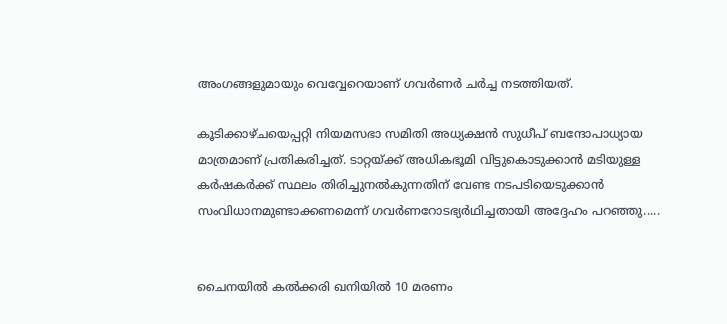അംഗങ്ങളുമായും വെവ്വേറെയാണ് ഗവര്‍ണര്‍ ചര്‍ച്ച നടത്തിയത്.

കൂടിക്കാഴ്ചയെപ്പറ്റി നിയമസഭാ സമിതി അധ്യക്ഷന്‍ സുധീപ് ബന്ദോപാധ്യായ മാത്രമാണ് പ്രതികരിച്ചത്. ടാറ്റയ്ക്ക് അധികഭൂമി വിട്ടുകൊടുക്കാന്‍ മടിയുള്ള കര്‍ഷകര്‍ക്ക് സ്ഥലം തിരിച്ചുനല്‍കുന്നതിന് വേണ്ട നടപടിയെടുക്കാന്‍ സംവിധാനമുണ്ടാക്കണമെന്ന് ഗവര്‍ണറോടഭ്യര്‍ഥിച്ചതായി അദ്ദേഹം പറഞ്ഞു.....


ചൈനയില്‍ കല്‍ക്കരി ഖനിയില്‍ 10 മരണം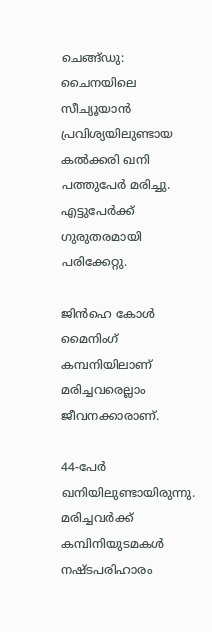ചെങ്ങ്ഡു: ചൈനയിലെ സീച്യൂയാന്‍ പ്രവിശ്യയിലുണ്ടായ കല്‍ക്കരി ഖനി പത്തുപേര്‍ മരിച്ചു. എട്ടുപേര്‍ക്ക് ഗുരുതരമായി പരിക്കേറ്റു.

ജിന്‍ഹെ കോള്‍ മൈനിംഗ് കമ്പനിയിലാണ് മരിച്ചവരെല്ലാം ജീവനക്കാരാണ്.

44-പേര്‍ ഖനിയിലുണ്ടായിരുന്നു. മരിച്ചവര്‍ക്ക് കമ്പിനിയുടമകള്‍ നഷ്ടപരിഹാരം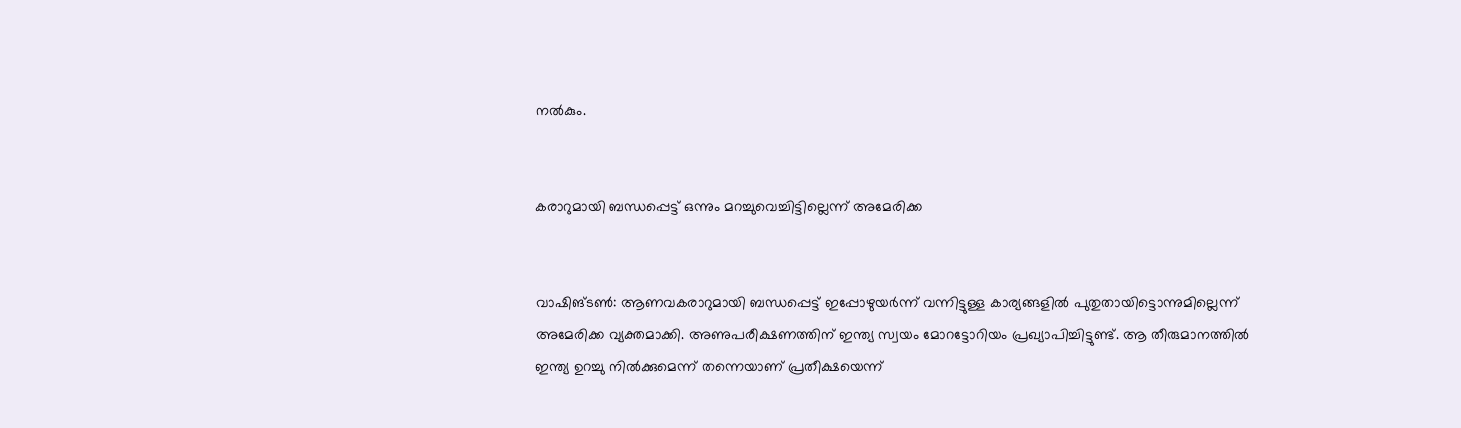നല്‍കും.


കരാറുമായി ബന്ധപ്പെട്ട് ഒന്നും മറച്ചുവെച്ചിട്ടില്ലെന്ന് അമേരിക്ക


വാഷിങ്ടണ്‍: ആണവകരാറുമായി ബന്ധപ്പെട്ട് ഇപ്പോഴുയര്‍ന്ന് വന്നിട്ടുള്ള കാര്യങ്ങളില്‍ പുതുതായിട്ടൊന്നുമില്ലെന്ന് അമേരിക്ക വ്യക്തമാക്കി. അണുപരീക്ഷണത്തിന് ഇന്ത്യ സ്വയം മോറട്ടോറിയം പ്രഖ്യാപിച്ചിട്ടുണ്ട്. ആ തീരുമാനത്തില്‍ ഇന്ത്യ ഉറച്ചു നില്‍ക്കുമെന്ന് തന്നെയാണ് പ്രതീക്ഷയെന്ന്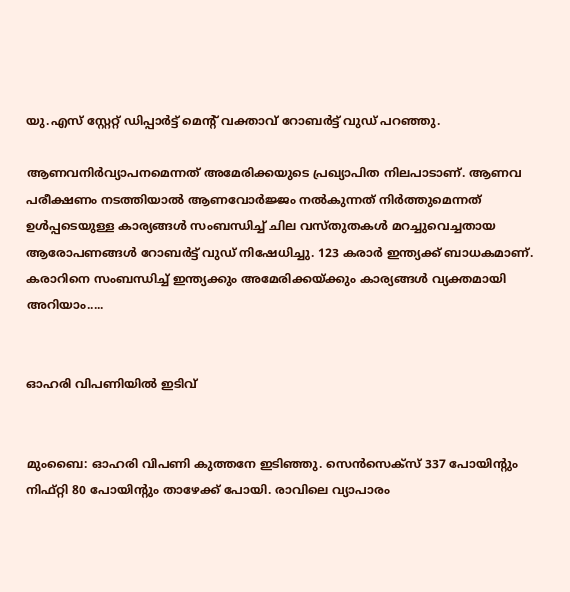യു.എസ് സ്റ്റേറ്റ് ഡിപ്പാര്‍ട്ട് മെന്റ് വക്താവ് റോബര്‍ട്ട് വുഡ് പറഞ്ഞു.

ആണവനിര്‍വ്യാപനമെന്നത് അമേരിക്കയുടെ പ്രഖ്യാപിത നിലപാടാണ്. ആണവ പരീക്ഷണം നടത്തിയാല്‍ ആണവോര്‍ജ്ജം നല്‍കുന്നത് നിര്‍ത്തുമെന്നത് ഉള്‍പ്പടെയുള്ള കാര്യങ്ങള്‍ സംബന്ധിച്ച് ചില വസ്തുതകള്‍ മറച്ചുവെച്ചതായ ആരോപണങ്ങള്‍ റോബര്‍ട്ട് വുഡ് നിഷേധിച്ചു. 123 കരാര്‍ ഇന്ത്യക്ക് ബാധകമാണ്. കരാറിനെ സംബന്ധിച്ച് ഇന്ത്യക്കും അമേരിക്കയ്ക്കും കാര്യങ്ങള്‍ വ്യക്തമായി അറിയാം.....


ഓഹരി വിപണിയില്‍ ഇടിവ്‌


മുംബൈ: ഓഹരി വിപണി കുത്തനേ ഇടിഞ്ഞു. സെന്‍സെക്‌സ് 337 പോയിന്‍റും നിഫ്റ്റി 80 പോയിന്‍റും താഴേക്ക് പോയി. രാവിലെ വ്യാപാരം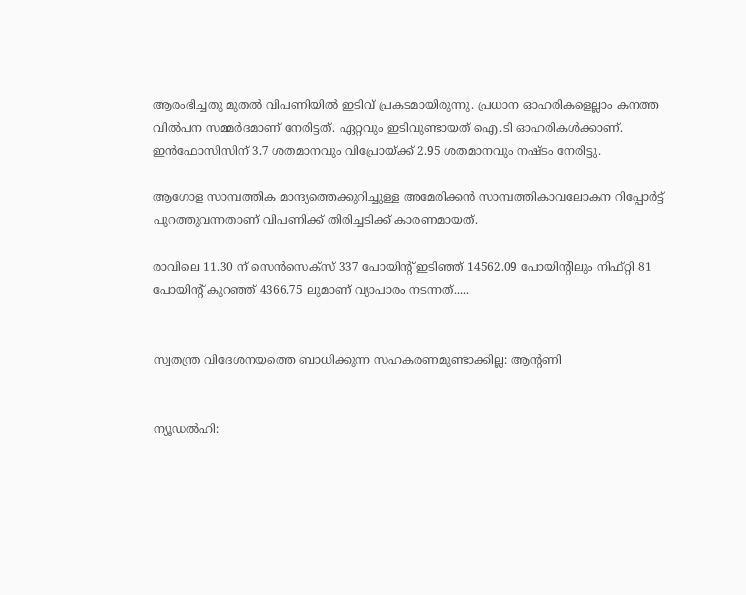ആരംഭിച്ചതു മുതല്‍ വിപണിയില്‍ ഇടിവ് പ്രകടമായിരുന്നു. പ്രധാന ഓഹരികളെല്ലാം കനത്ത വില്‍പന സമ്മര്‍ദമാണ് നേരിട്ടത്. ഏറ്റവും ഇടിവുണ്ടായത് ഐ.ടി ഓഹരികള്‍ക്കാണ്. ഇന്‍ഫോസിസിന് 3.7 ശതമാനവും വിപ്രോയ്ക്ക് 2.95 ശതമാനവും നഷ്ടം നേരിട്ടു.

ആഗോള സാമ്പത്തിക മാന്ദ്യത്തെക്കുറിച്ചുള്ള അമേരിക്കന്‍ സാമ്പത്തികാവലോകന റിപ്പോര്‍ട്ട് പുറത്തുവന്നതാണ് വിപണിക്ക് തിരിച്ചടിക്ക് കാരണമായത്.

രാവിലെ 11.30 ന് സെന്‍സെക്‌സ് 337 പോയിന്‍റ് ഇടിഞ്ഞ് 14562.09 പോയിന്‍റിലും നിഫ്റ്റി 81 പോയിന്‍റ് കുറഞ്ഞ് 4366.75 ലുമാണ് വ്യാപാരം നടന്നത്.....


സ്വതന്ത്ര വിദേശനയത്തെ ബാധിക്കുന്ന സഹകരണമുണ്ടാക്കില്ല: ആന്‍റണി


ന്യൂഡല്‍ഹി: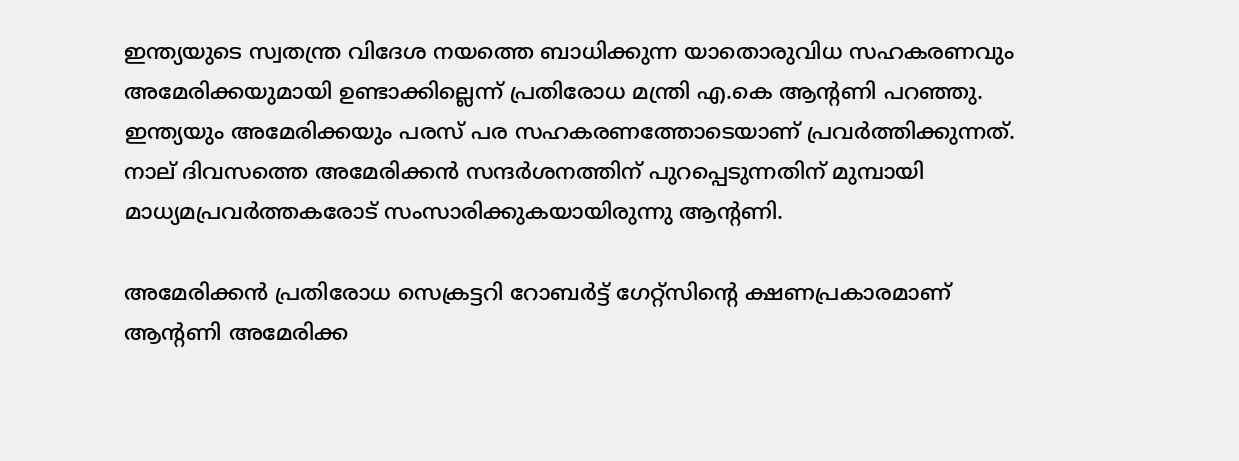ഇന്ത്യയുടെ സ്വതന്ത്ര വിദേശ നയത്തെ ബാധിക്കുന്ന യാതൊരുവിധ സഹകരണവും അമേരിക്കയുമായി ഉണ്ടാക്കില്ലെന്ന് പ്രതിരോധ മന്ത്രി എ.കെ ആന്റണി പറഞ്ഞു. ഇന്ത്യയും അമേരിക്കയും പരസ് പര സഹകരണത്തോടെയാണ് പ്രവര്‍ത്തിക്കുന്നത്. നാല് ദിവസത്തെ അമേരിക്കന്‍ സന്ദര്‍ശനത്തിന് പുറപ്പെടുന്നതിന് മുമ്പായി മാധ്യമപ്രവര്‍ത്തകരോട് സംസാരിക്കുകയായിരുന്നു ആന്റണി.

അമേരിക്കന്‍ പ്രതിരോധ സെക്രട്ടറി റോബര്‍ട്ട് ഗേറ്റ്‌സിന്റെ ക്ഷണപ്രകാരമാണ് ആന്റണി അമേരിക്ക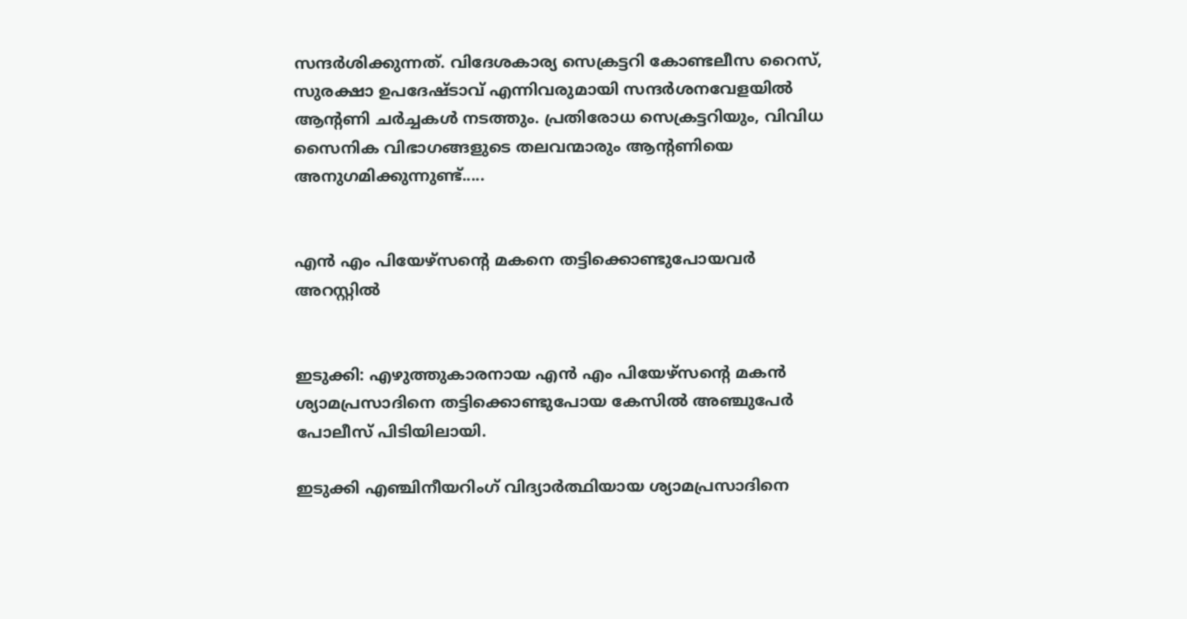സന്ദര്‍ശിക്കുന്നത്. വിദേശകാര്യ സെക്രട്ടറി കോണ്ടലീസ റൈസ്, സുരക്ഷാ ഉപദേഷ്ടാവ് എന്നിവരുമായി സന്ദര്‍ശനവേളയില്‍ ആന്റണി ചര്‍ച്ചകള്‍ നടത്തും. പ്രതിരോധ സെക്രട്ടറിയും, വിവിധ സൈനിക വിഭാഗങ്ങളുടെ തലവന്മാരും ആന്റണിയെ അനുഗമിക്കുന്നുണ്ട്.....


എന്‍ എം പിയേഴ്‌സന്റെ മകനെ തട്ടിക്കൊണ്ടുപോയവര്‍ അറസ്റ്റില്‍


ഇടുക്കി: എഴുത്തുകാരനായ എന്‍ എം പിയേഴ്‌സന്റെ മകന്‍ ശ്യാമപ്രസാദിനെ തട്ടിക്കൊണ്ടുപോയ കേസില്‍ അഞ്ചുപേര്‍ പോലീസ് പിടിയിലായി.

ഇടുക്കി എഞ്ചിനീയറിംഗ് വിദ്യാര്‍ത്ഥിയായ ശ്യാമപ്രസാദിനെ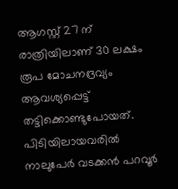ആഗസ്റ്റ് 27 ന് രാത്രിയിലാണ് 30 ലക്ഷം രൂപ മോചനദ്രവ്യം ആവശ്യപ്പെട്ട് തട്ടിക്കൊണ്ടുപോയത്. പിടിയിലായവരില്‍ നാലുപേര്‍ വടക്കന്‍ പറവൂര്‍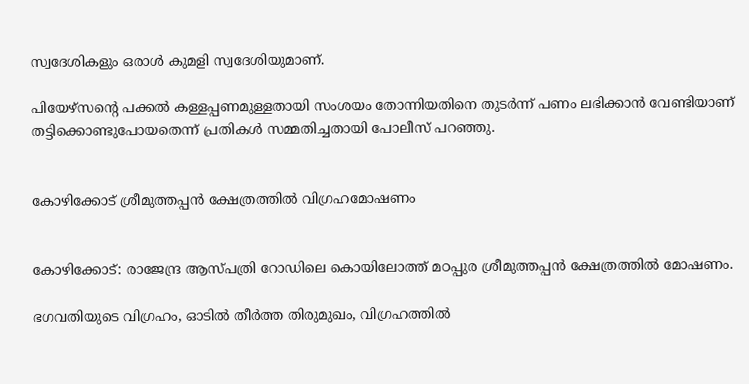സ്വദേശികളും ഒരാള്‍ കുമളി സ്വദേശിയുമാണ്.

പിയേഴ്‌സന്റെ പക്കല്‍ കള്ളപ്പണമുള്ളതായി സംശയം തോന്നിയതിനെ തുടര്‍ന്ന് പണം ലഭിക്കാന്‍ വേണ്ടിയാണ് തട്ടിക്കൊണ്ടുപോയതെന്ന് പ്രതികള്‍ സമ്മതിച്ചതായി പോലീസ് പറഞ്ഞു.


കോഴിക്കോട് ശ്രീമുത്തപ്പന്‍ ക്ഷേത്രത്തില്‍ വിഗ്രഹമോഷണം


കോഴിക്കോട്: രാജേന്ദ്ര ആസ്പത്രി റോഡിലെ കൊയിലോത്ത് മഠപ്പുര ശ്രീമുത്തപ്പന്‍ ക്ഷേത്രത്തില്‍ മോഷണം.

ഭഗവതിയുടെ വിഗ്രഹം, ഓടില്‍ തീര്‍ത്ത തിരുമുഖം, വിഗ്രഹത്തില്‍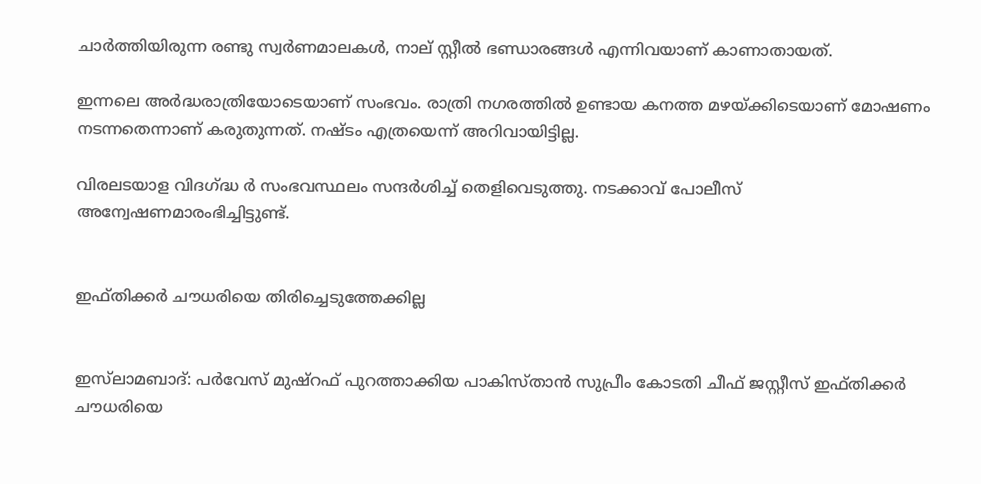ചാര്‍ത്തിയിരുന്ന രണ്ടു സ്വര്‍ണമാലകള്‍, നാല് സ്റ്റീല്‍ ഭണ്ഡാരങ്ങള്‍ എന്നിവയാണ് കാണാതായത്.

ഇന്നലെ അര്‍ദ്ധരാത്രിയോടെയാണ് സംഭവം. രാത്രി നഗരത്തില്‍ ഉണ്ടായ കനത്ത മഴയ്ക്കിടെയാണ് മോഷണം നടന്നതെന്നാണ് കരുതുന്നത്. നഷ്ടം എത്രയെന്ന് അറിവായിട്ടില്ല.

വിരലടയാള വിദഗ്ദ്ധ ര്‍ സംഭവസ്ഥലം സന്ദര്‍ശിച്ച് തെളിവെടുത്തു. നടക്കാവ് പോലീസ് അന്വേഷണമാരംഭിച്ചിട്ടുണ്ട്.


ഇഫ്തിക്കര്‍ ചൗധരിയെ തിരിച്ചെടുത്തേക്കില്ല


ഇസ്‌ലാമബാദ്: പര്‍വേസ് മുഷ്‌റഫ് പുറത്താക്കിയ പാകിസ്താന്‍ സുപ്രീം കോടതി ചീഫ് ജസ്റ്റീസ് ഇഫ്തിക്കര്‍ ചൗധരിയെ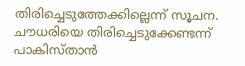തിരിച്ചെടുത്തേക്കില്ലെന്ന് സൂചന. ചൗധരിയെ തിരിച്ചെടുക്കേണ്ടന്ന് പാകിസ്താന്‍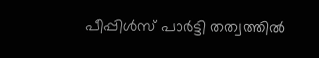പീപ്പിള്‍സ് പാര്‍ട്ടി തത്വത്തില്‍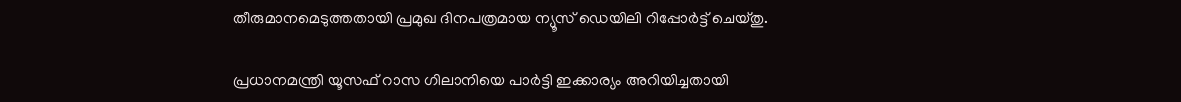തീരുമാനമെടുത്തതായി പ്രമുഖ ദിനപത്രമായ ന്യൂസ് ഡെയിലി റിപ്പോര്‍ട്ട് ചെയ്തു.

പ്രധാനമന്ത്രി യൂസഫ് റാസ ഗിലാനിയെ പാര്‍ട്ടി ഇക്കാര്യം അറിയിച്ചതായി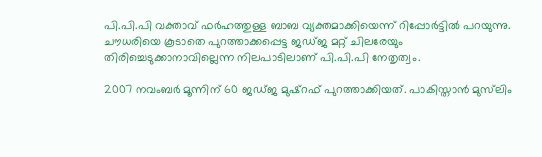പി.പി.പി വക്താവ് ഫര്‍ഹത്തുള്ള ബാബ വ്യക്തമാക്കിയെന്ന് റിപ്പോര്‍ട്ടില്‍ പറയുന്നു. ചൗധരിയെ കൂടാതെ പുറത്താക്കപ്പെട്ട ജഡ്ജ മറ്റ് ചിലരേയും തിരിച്ചെടുക്കാനാവില്ലെന്ന നിലപാടിലാണ് പി.പി.പി നേതൃത്വം.

2007 നവംബര്‍ മൂന്നിന് 60 ജഡ്ജ മുഷ്‌റഫ് പുറത്താക്കിയത്. പാകിസ്താന്‍ മുസ്‌ലിം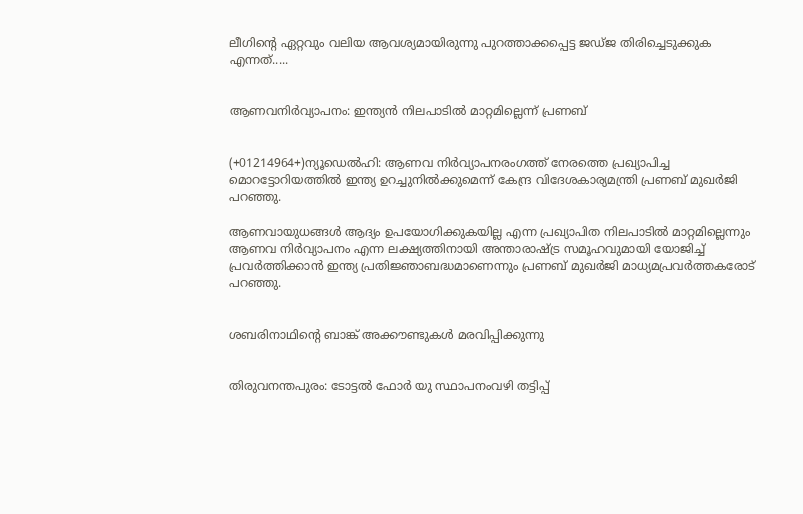ലീഗിന്റെ ഏറ്റവും വലിയ ആവശ്യമായിരുന്നു പുറത്താക്കപ്പെട്ട ജഡ്ജ തിരിച്ചെടുക്കുക എന്നത്.....


ആണവനിര്‍വ്യാപനം: ഇന്ത്യന്‍ നിലപാടില്‍ മാറ്റമില്ലെന്ന് പ്രണബ്‌


(+01214964+)ന്യൂഡെല്‍ഹി: ആണവ നിര്‍വ്യാപനരംഗത്ത് നേരത്തെ പ്രഖ്യാപിച്ച മൊറട്ടോറിയത്തില്‍ ഇന്ത്യ ഉറച്ചുനില്‍ക്കുമെന്ന് കേന്ദ്ര വിദേശകാര്യമന്ത്രി പ്രണബ് മുഖര്‍ജി പറഞ്ഞു.

ആണവായുധങ്ങള്‍ ആദ്യം ഉപയോഗിക്കുകയില്ല എന്ന പ്രഖ്യാപിത നിലപാടില്‍ മാറ്റമില്ലെന്നും ആണവ നിര്‍വ്യാപനം എന്ന ലക്ഷ്യത്തിനായി അന്താരാഷ്ട്ര സമൂഹവുമായി യോജിച്ച് പ്രവര്‍ത്തിക്കാന്‍ ഇന്ത്യ പ്രതിജ്ഞാബദ്ധമാണെന്നും പ്രണബ് മുഖര്‍ജി മാധ്യമപ്രവര്‍ത്തകരോട് പറഞ്ഞു.


ശബരിനാഥിന്റെ ബാങ്ക് അക്കൗണ്ടുകള്‍ മരവിപ്പിക്കുന്നു


തിരുവനന്തപുരം: ടോട്ടല്‍ ഫോര്‍ യു സ്ഥാപനംവഴി തട്ടിപ്പ്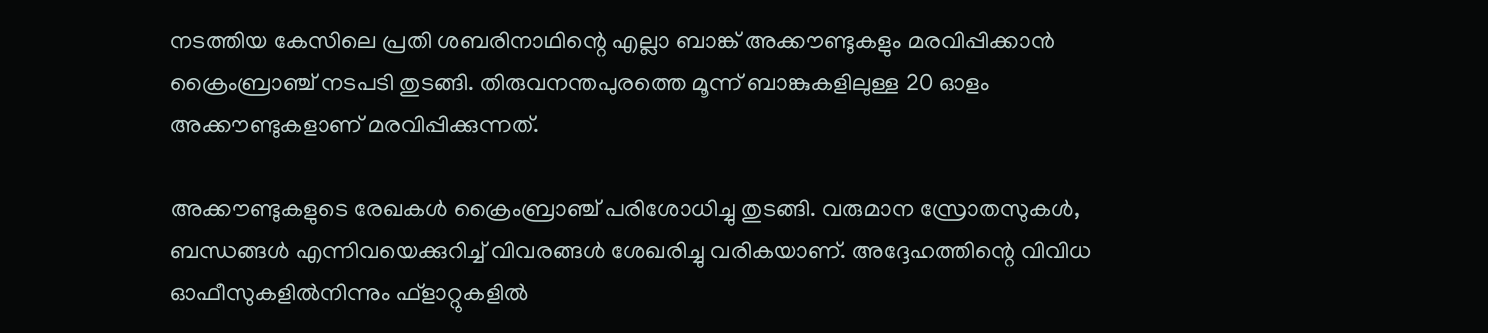നടത്തിയ കേസിലെ പ്രതി ശബരിനാഥിന്റെ എല്ലാ ബാങ്ക് അക്കൗണ്ടുകളും മരവിപ്പിക്കാന്‍ ക്രൈംബ്രാഞ്ച് നടപടി തുടങ്ങി. തിരുവനന്തപുരത്തെ മൂന്ന് ബാങ്കുകളിലുള്ള 20 ഓളം അക്കൗണ്ടുകളാണ് മരവിപ്പിക്കുന്നത്.

അക്കൗണ്ടുകളുടെ രേഖകള്‍ ക്രൈംബ്രാഞ്ച് പരിശോധിച്ചു തുടങ്ങി. വരുമാന സ്രോതസുകള്‍, ബന്ധങ്ങള്‍ എന്നിവയെക്കുറിച്ച് വിവരങ്ങള്‍ ശേഖരിച്ചു വരികയാണ്. അദ്ദേഹത്തിന്റെ വിവിധ ഓഫീസുകളില്‍നിന്നും ഫ്‌ളാറ്റുകളില്‍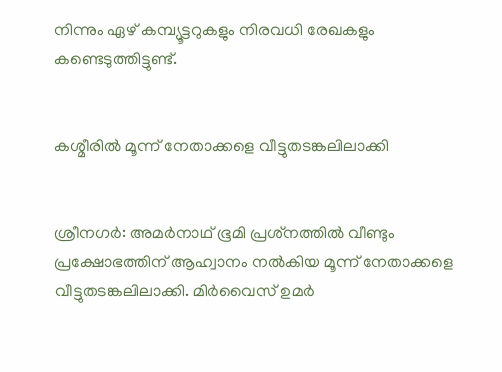നിന്നും ഏഴ് കമ്പ്യൂട്ടറുകളും നിരവധി രേഖകളും കണ്ടെടുത്തിട്ടുണ്ട്.


കശ്മീരില്‍ മൂന്ന് നേതാക്കളെ വീട്ടുതടങ്കലിലാക്കി


ശ്രീനഗര്‍: അമര്‍നാഥ് ഭൂമി പ്രശ്‌നത്തില്‍ വീണ്ടും പ്രക്ഷോഭത്തിന് ആഹ്വാനം നല്‍കിയ മൂന്ന് നേതാക്കളെ വീട്ടുതടങ്കലിലാക്കി. മിര്‍വൈസ് ഉമര്‍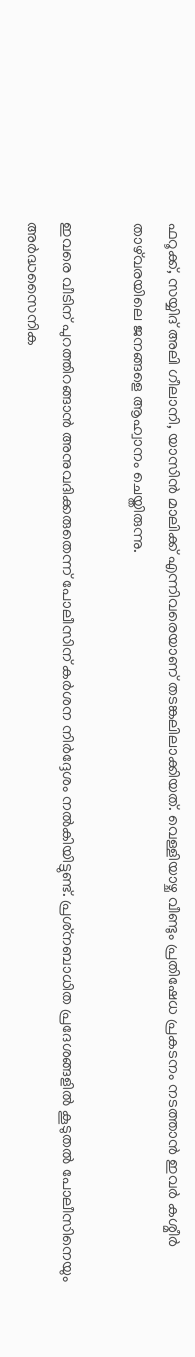ഫറൂക്ക്, സയ്യിദ് അലി ഗീലാനി, യാസിന്‍ മാലിക്ക് എന്നിവരെയാണ് തടങ്കലിലാക്കിയത്. വെള്ളിയാഴ്ച വീണ്ടും പ്രതിഷേധ പ്രകടനം നടത്താന്‍ ഇവര്‍ കശ്മീര്‍ താഴ്‌വരയിലെ ജനങ്ങളെ ആഹ്വാനം ചെയ്തിരുന്നു.

ഇവരെ വീടിന് പുറത്തിറങ്ങാന്‍ അനുവദിക്കരുതെന്ന് പോലീസിന് കര്‍ശന നിര്‍ദ്ദേശം നല്‍കിയിട്ടുണ്ട്. പ്രശ്‌നബാധിത പ്രദേശങ്ങളില്‍ കൂടുതല്‍ പോലീസിനെയും അര്‍ദ്ധസൈനിക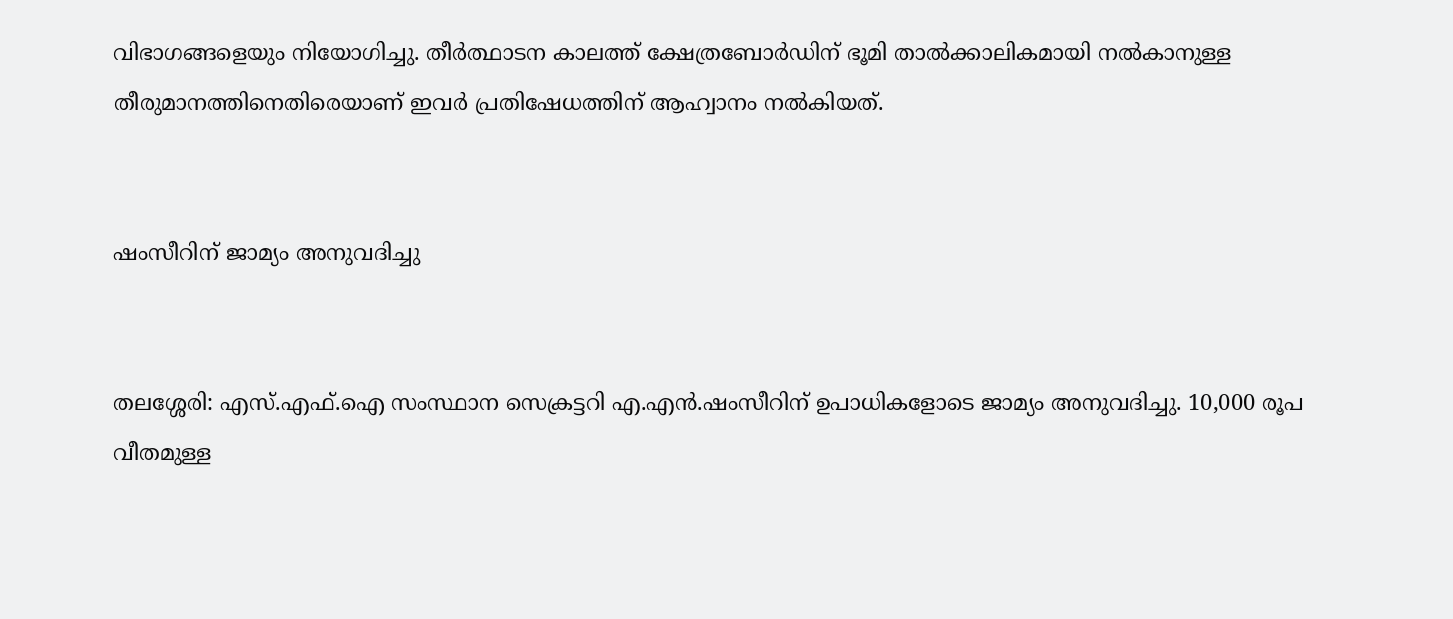വിഭാഗങ്ങളെയും നിയോഗിച്ചു. തീര്‍ത്ഥാടന കാലത്ത് ക്ഷേത്രബോര്‍ഡിന് ഭൂമി താല്‍ക്കാലികമായി നല്‍കാനുള്ള തീരുമാനത്തിനെതിരെയാണ് ഇവര്‍ പ്രതിഷേധത്തിന് ആഹ്വാനം നല്‍കിയത്.


ഷംസീറിന് ജാമ്യം അനുവദിച്ചു


തലശ്ശേരി: എസ്.എഫ്.ഐ സംസ്ഥാന സെക്രട്ടറി എ.എന്‍.ഷംസീറിന് ഉപാധികളോടെ ജാമ്യം അനുവദിച്ചു. 10,000 രൂപ വീതമുള്ള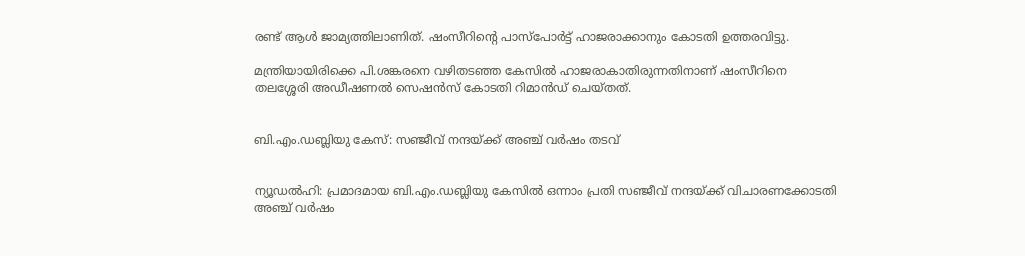രണ്ട് ആള്‍ ജാമ്യത്തിലാണിത്. ഷംസീറിന്റെ പാസ്‌പോര്‍ട്ട് ഹാജരാക്കാനും കോടതി ഉത്തരവിട്ടു.

മന്ത്രിയായിരിക്കെ പി.ശങ്കരനെ വഴിതടഞ്ഞ കേസില്‍ ഹാജരാകാതിരുന്നതിനാണ് ഷംസീറിനെ തലശ്ശേരി അഡീഷണല്‍ സെഷന്‍സ് കോടതി റിമാന്‍ഡ് ചെയ്തത്.


ബി.എം.ഡബ്ലിയു കേസ്: സഞ്ജീവ് നന്ദയ്ക്ക് അഞ്ച് വര്‍ഷം തടവ്‌


ന്യൂഡല്‍ഹി: പ്രമാദമായ ബി.എം.ഡബ്ലിയു കേസില്‍ ഒന്നാം പ്രതി സഞ്ജീവ് നന്ദയ്ക്ക് വിചാരണക്കോടതി അഞ്ച് വര്‍ഷം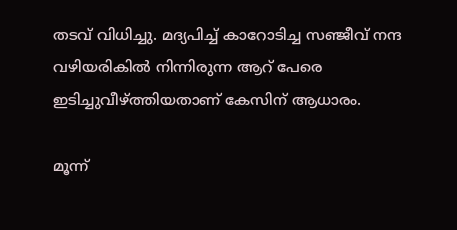തടവ് വിധിച്ചു. മദ്യപിച്ച് കാറോടിച്ച സഞ്ജീവ് നന്ദ വഴിയരികില്‍ നിന്നിരുന്ന ആറ് പേരെ ഇടിച്ചുവീഴ്ത്തിയതാണ് കേസിന് ആധാരം.

മൂന്ന്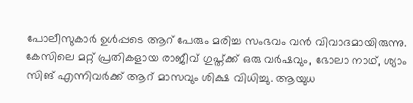പോലീസുകാര്‍ ഉള്‍പ്പടെ ആറ് പേരും മരിച്ച സംഭവം വന്‍ വിവാദമായിരുന്നു. കേസിലെ മറ്റ് പ്രതികളായ രാജീവ് ഗുപ്ത്ക്ക് ഒരു വര്‍ഷവും, ഭോലാ നാഥ്, ശ്യാം സിങ് എന്നിവര്‍ക്ക് ആറ് മാസവും ശിക്ഷ വിധിച്ചു. ആയുധ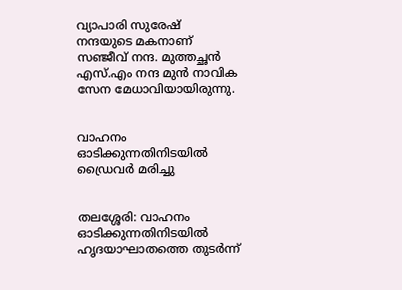വ്യാപാരി സുരേഷ് നന്ദയുടെ മകനാണ് സഞ്ജീവ് നന്ദ. മുത്തച്ഛന്‍ എസ്.എം നന്ദ മുന്‍ നാവിക സേന മേധാവിയായിരുന്നു.


വാഹനം ഓടിക്കുന്നതിനിടയില്‍ ഡ്രൈവര്‍ മരിച്ചു


തലശ്ശേരി: വാഹനം ഓടിക്കുന്നതിനിടയില്‍ ഹൃദയാഘാതത്തെ തുടര്‍ന്ന്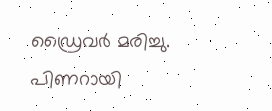ഡ്രൈവര്‍ മരിച്ചു. പിണറായി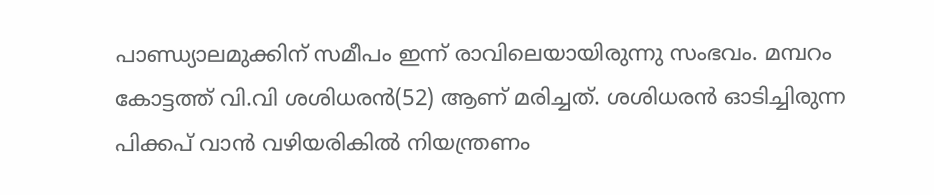പാണ്ഡ്യാലമുക്കിന് സമീപം ഇന്ന് രാവിലെയായിരുന്നു സംഭവം. മമ്പറം കോട്ടത്ത് വി.വി ശശിധരന്‍(52) ആണ് മരിച്ചത്. ശശിധരന്‍ ഓടിച്ചിരുന്ന പിക്കപ് വാന്‍ വഴിയരികില്‍ നിയന്ത്രണം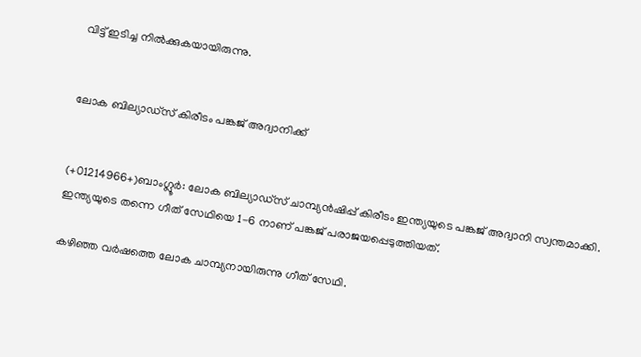വിട്ട് ഇടിച്ച നില്‍ക്കുകയായിരുന്നു.


ലോക ബില്യാഡ്‌സ് കിരീടം പങ്കജ് അദ്വാനിക്ക്‌


(+01214966+)ബാംഗ്ലൂര്‍: ലോക ബില്യാഡ്‌സ് ചാമ്പ്യന്‍ഷിപ്പ് കിരീടം ഇന്ത്യയുടെ പങ്കജ് അദ്വാനി സ്വന്തമാക്കി. ഇന്ത്യയുടെ തന്നെ ഗീത് സേഥിയെ 1-6 നാണ് പങ്കജ് പരാജയപ്പെടുത്തിയത്.

കഴിഞ്ഞ വര്‍ഷത്തെ ലോക ചാമ്പ്യനായിരുന്നു ഗീത് സേഥി.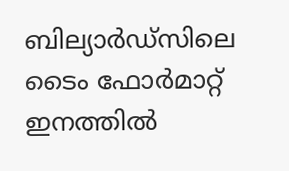ബില്യാര്‍ഡ്‌സിലെ ടൈം ഫോര്‍മാറ്റ് ഇനത്തില്‍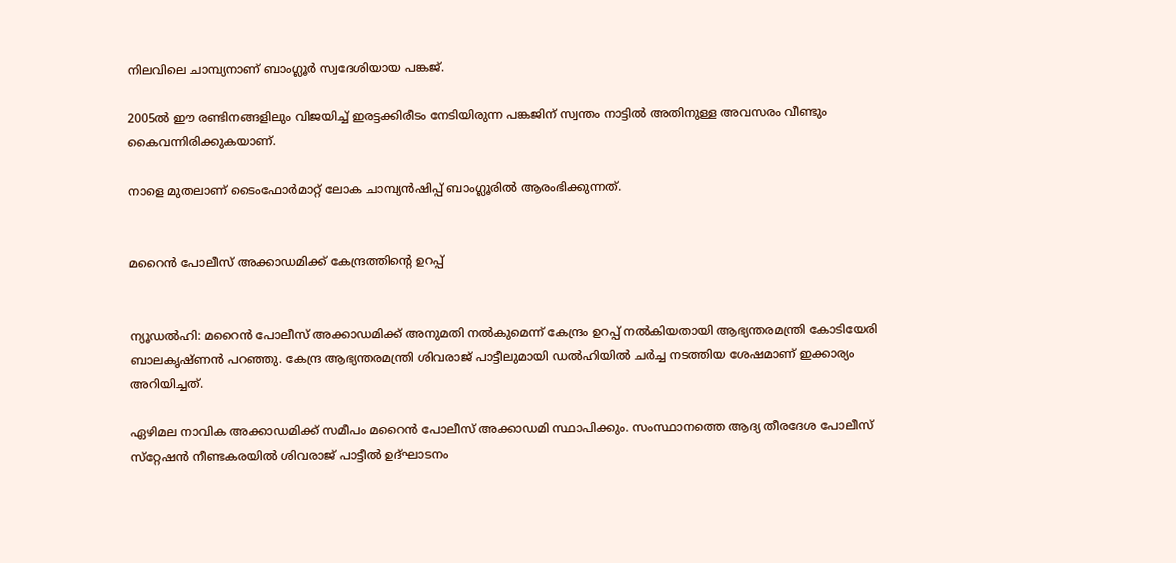നിലവിലെ ചാമ്പ്യനാണ് ബാംഗ്ലൂര്‍ സ്വദേശിയായ പങ്കജ്.

2005ല്‍ ഈ രണ്ടിനങ്ങളിലും വിജയിച്ച് ഇരട്ടക്കിരീടം നേടിയിരുന്ന പങ്കജിന് സ്വന്തം നാട്ടില്‍ അതിനുള്ള അവസരം വീണ്ടും കൈവന്നിരിക്കുകയാണ്.

നാളെ മുതലാണ് ടൈംഫോര്‍മാറ്റ് ലോക ചാമ്പ്യന്‍ഷിപ്പ് ബാംഗ്ലൂരില്‍ ആരംഭിക്കുന്നത്.


മറൈന്‍ പോലീസ് അക്കാഡമിക്ക് കേന്ദ്രത്തിന്റെ ഉറപ്പ്‌


ന്യൂഡല്‍ഹി: മറൈന്‍ പോലീസ് അക്കാഡമിക്ക് അനുമതി നല്‍കുമെന്ന് കേന്ദ്രം ഉറപ്പ് നല്‍കിയതായി ആഭ്യന്തരമന്ത്രി കോടിയേരി ബാലകൃഷ്ണന്‍ പറഞ്ഞു. കേന്ദ്ര ആഭ്യന്തരമന്ത്രി ശിവരാജ് പാട്ടീലുമായി ഡല്‍ഹിയില്‍ ചര്‍ച്ച നടത്തിയ ശേഷമാണ് ഇക്കാര്യം അറിയിച്ചത്.

ഏഴിമല നാവിക അക്കാഡമിക്ക് സമീപം മറൈന്‍ പോലീസ് അക്കാഡമി സ്ഥാപിക്കും. സംസ്ഥാനത്തെ ആദ്യ തീരദേശ പോലീസ് സ്‌റ്റേഷന്‍ നീണ്ടകരയില്‍ ശിവരാജ് പാട്ടീല്‍ ഉദ്ഘാടനം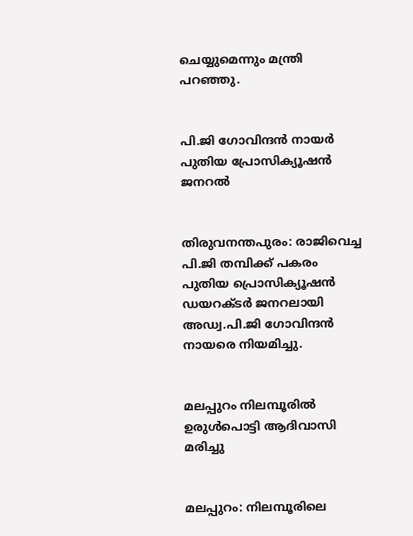ചെയ്യുമെന്നും മന്ത്രി പറഞ്ഞു.


പി.ജി ഗോവിന്ദന്‍ നായര്‍ പുതിയ പ്രോസിക്യൂഷന്‍ ജനറല്‍


തിരുവനന്തപുരം: രാജിവെച്ച പി.ജി തമ്പിക്ക് പകരം പുതിയ പ്രൊസിക്യൂഷന്‍ ഡയറക്ടര്‍ ജനറലായി അഡ്വ.പി.ജി ഗോവിന്ദന്‍ നായരെ നിയമിച്ചു.


മലപ്പുറം നിലമ്പൂരില്‍ ഉരുള്‍പൊട്ടി ആദിവാസി മരിച്ചു


മലപ്പുറം: നിലമ്പൂരിലെ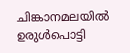ചിങ്കാനമലയില്‍ ഉരുള്‍പൊട്ടി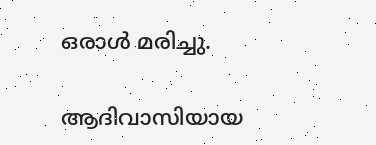ഒരാള്‍ മരിച്ചു.

ആദിവാസിയായ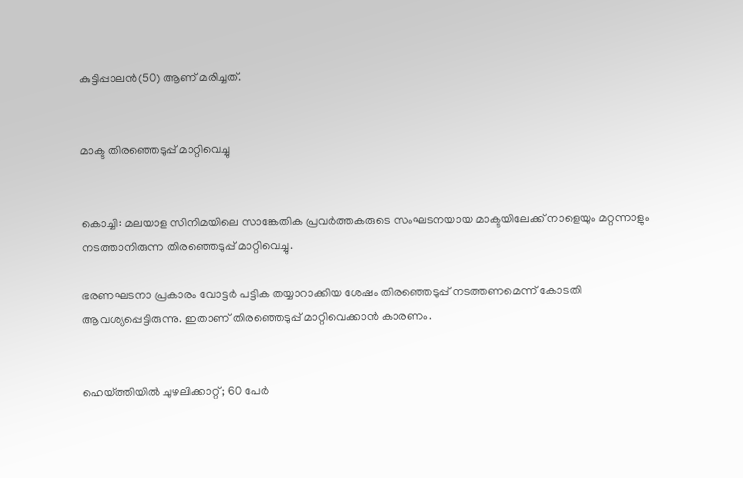കുട്ടിപ്പാലന്‍(50) ആണ് മരിച്ചത്.


മാക്ട തിരഞ്ഞെടുപ്പ് മാറ്റിവെച്ചു


കൊച്ചി: മലയാള സിനിമയിലെ സാങ്കേതിക പ്രവര്‍ത്തകരുടെ സംഘടനയായ മാക്ടയിലേക്ക് നാളെയും മറ്റന്നാളും നടത്താനിരുന്ന തിരഞ്ഞെടുപ്പ് മാറ്റിവെച്ചു.

ഭരണഘടനാ പ്രകാരം വോട്ടര്‍ പട്ടിക തയ്യാറാക്കിയ ശേഷം തിരഞ്ഞെടുപ്പ് നടത്തണമെന്ന് കോടതി ആവശ്യപ്പെട്ടിരുന്നു. ഇതാണ് തിരഞ്ഞെടുപ്പ് മാറ്റിവെക്കാന്‍ കാരണം.


ഹെയ്ത്തിയില്‍ ചുഴലിക്കാറ്റ്; 60 പേര്‍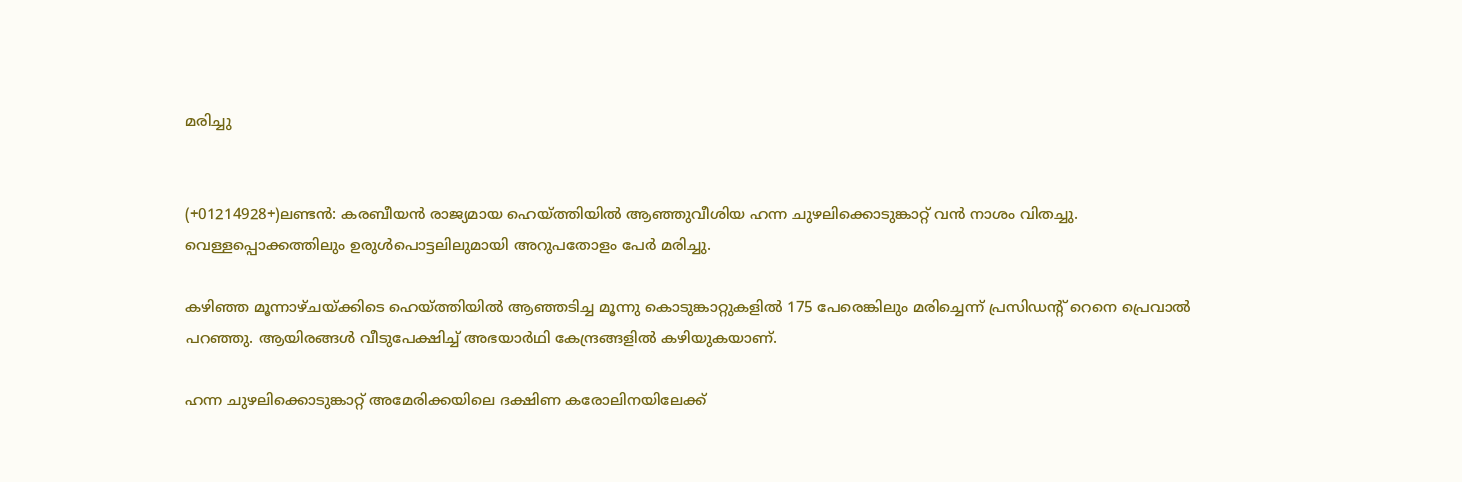മരിച്ചു


(+01214928+)ലണ്ടന്‍: കരബീയന്‍ രാജ്യമായ ഹെയ്ത്തിയില്‍ ആഞ്ഞുവീശിയ ഹന്ന ചുഴലിക്കൊടുങ്കാറ്റ് വന്‍ നാശം വിതച്ചു. വെള്ളപ്പൊക്കത്തിലും ഉരുള്‍പൊട്ടലിലുമായി അറുപതോളം പേര്‍ മരിച്ചു.

കഴിഞ്ഞ മൂന്നാഴ്ചയ്ക്കിടെ ഹെയ്ത്തിയില്‍ ആഞ്ഞടിച്ച മൂന്നു കൊടുങ്കാറ്റുകളില്‍ 175 പേരെങ്കിലും മരിച്ചെന്ന് പ്രസിഡന്റ് റെനെ പ്രെവാല്‍ പറഞ്ഞു. ആയിരങ്ങള്‍ വീടുപേക്ഷിച്ച് അഭയാര്‍ഥി കേന്ദ്രങ്ങളില്‍ കഴിയുകയാണ്.

ഹന്ന ചുഴലിക്കൊടുങ്കാറ്റ് അമേരിക്കയിലെ ദക്ഷിണ കരോലിനയിലേക്ക്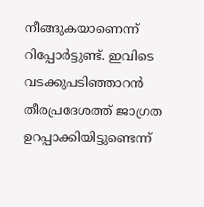നീങ്ങുകയാണെന്ന് റിപ്പോര്‍ട്ടുണ്ട്. ഇവിടെ വടക്കുപടിഞ്ഞാറന്‍ തീരപ്രദേശത്ത് ജാഗ്രത ഉറപ്പാക്കിയിട്ടുണ്ടെന്ന്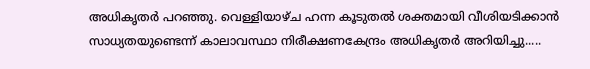അധികൃതര്‍ പറഞ്ഞു. വെള്ളിയാഴ്ച ഹന്ന കൂടുതല്‍ ശക്തമായി വീശിയടിക്കാന്‍ സാധ്യതയുണ്ടെന്ന് കാലാവസ്ഥാ നിരീക്ഷണകേന്ദ്രം അധികൃതര്‍ അറിയിച്ചു.....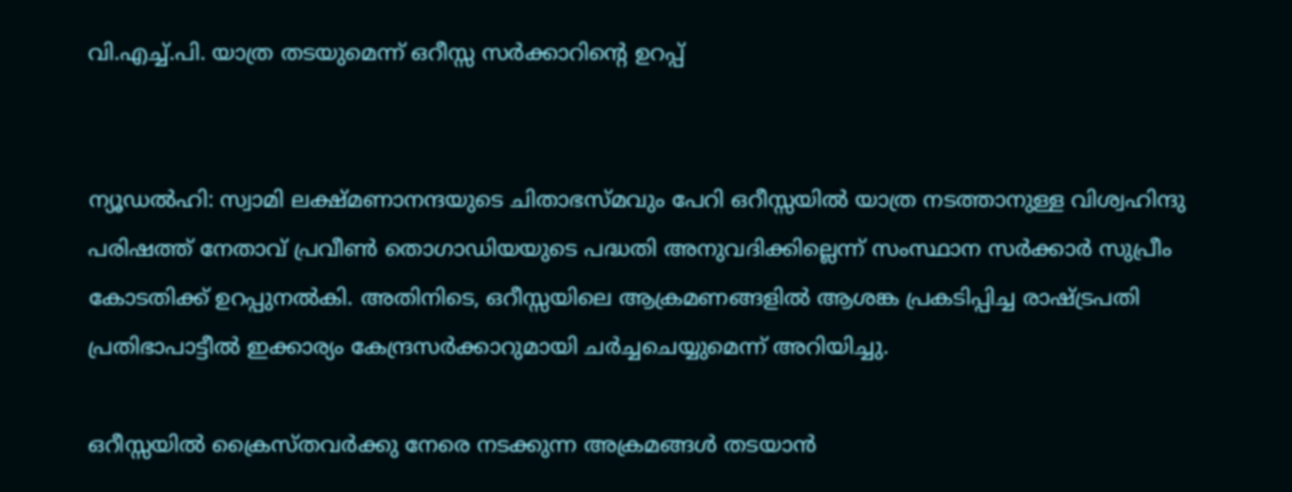വി.എച്ച്.പി. യാത്ര തടയുമെന്ന് ഒറീസ്സ സര്‍ക്കാറിന്റെ ഉറപ്പ്‌


ന്യൂഡല്‍ഹി: സ്വാമി ലക്ഷ്മണാനന്ദയുടെ ചിതാഭസ്മവും പേറി ഒറീസ്സയില്‍ യാത്ര നടത്താനുള്ള വിശ്വഹിന്ദു പരിഷത്ത് നേതാവ് പ്രവീണ്‍ തൊഗാഡിയയുടെ പദ്ധതി അനുവദിക്കില്ലെന്ന് സംസ്ഥാന സര്‍ക്കാര്‍ സുപ്രീം കോടതിക്ക് ഉറപ്പുനല്‍കി. അതിനിടെ, ഒറീസ്സയിലെ ആക്രമണങ്ങളില്‍ ആശങ്ക പ്രകടിപ്പിച്ച രാഷ്ട്രപതി പ്രതിഭാപാട്ടീല്‍ ഇക്കാര്യം കേന്ദ്രസര്‍ക്കാറുമായി ചര്‍ച്ചചെയ്യുമെന്ന് അറിയിച്ചു.

ഒറീസ്സയില്‍ ക്രൈസ്തവര്‍ക്കു നേരെ നടക്കുന്ന അക്രമങ്ങള്‍ തടയാന്‍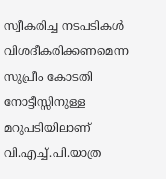സ്വീകരിച്ച നടപടികള്‍ വിശദീകരിക്കണമെന്ന സുപ്രീം കോടതി നോട്ടീസ്സിനുള്ള മറുപടിയിലാണ് വി.എച്ച്.പി.യാത്ര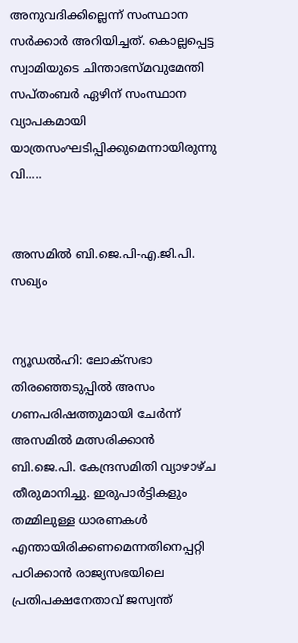അനുവദിക്കില്ലെന്ന് സംസ്ഥാന സര്‍ക്കാര്‍ അറിയിച്ചത്. കൊല്ലപ്പെട്ട സ്വാമിയുടെ ചിന്താഭസ്മവുമേന്തി സപ്തംബര്‍ ഏഴിന് സംസ്ഥാന വ്യാപകമായി യാത്രസംഘടിപ്പിക്കുമെന്നായിരുന്നു വി.....


അസമില്‍ ബി.ജെ.പി-എ.ജി.പി. സഖ്യം


ന്യൂഡല്‍ഹി: ലോക്‌സഭാ തിരഞ്ഞെടുപ്പില്‍ അസം ഗണപരിഷത്തുമായി ചേര്‍ന്ന് അസമില്‍ മത്സരിക്കാന്‍ ബി.ജെ.പി. കേന്ദ്രസമിതി വ്യാഴാഴ്ച തീരുമാനിച്ചു. ഇരുപാര്‍ട്ടികളും തമ്മിലുള്ള ധാരണകള്‍ എന്തായിരിക്കണമെന്നതിനെപ്പറ്റി പഠിക്കാന്‍ രാജ്യസഭയിലെ പ്രതിപക്ഷനേതാവ് ജസ്വന്ത്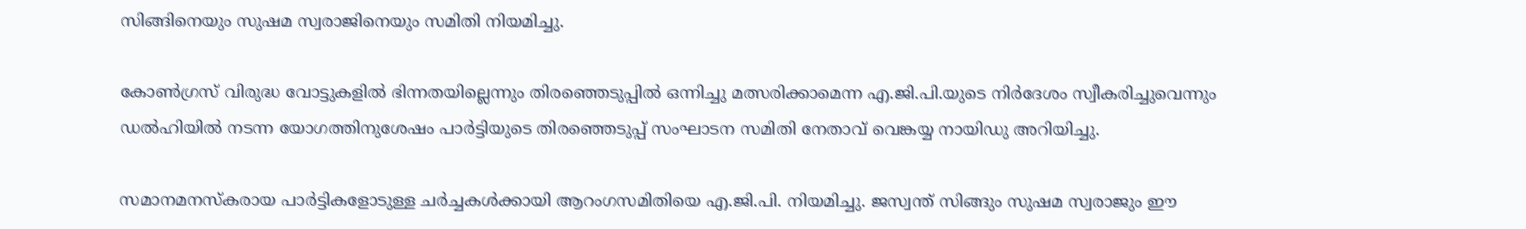സിങ്ങിനെയും സുഷമ സ്വരാജിനെയും സമിതി നിയമിച്ചു.

കോണ്‍ഗ്രസ് വിരുദ്ധ വോട്ടുകളില്‍ ഭിന്നതയില്ലെന്നും തിരഞ്ഞെടുപ്പില്‍ ഒന്നിച്ചു മത്സരിക്കാമെന്ന എ.ജി.പി.യുടെ നിര്‍ദേശം സ്വീകരിച്ചുവെന്നും ഡല്‍ഹിയില്‍ നടന്ന യോഗത്തിനുശേഷം പാര്‍ട്ടിയുടെ തിരഞ്ഞെടുപ്പ് സംഘാടന സമിതി നേതാവ് വെങ്കയ്യ നായിഡു അറിയിച്ചു.

സമാനമനസ്‌കരായ പാര്‍ട്ടികളോടുള്ള ചര്‍ച്ചകള്‍ക്കായി ആറംഗസമിതിയെ എ.ജി.പി. നിയമിച്ചു. ജസ്വന്ത് സിങ്ങും സുഷമ സ്വരാജും ഈ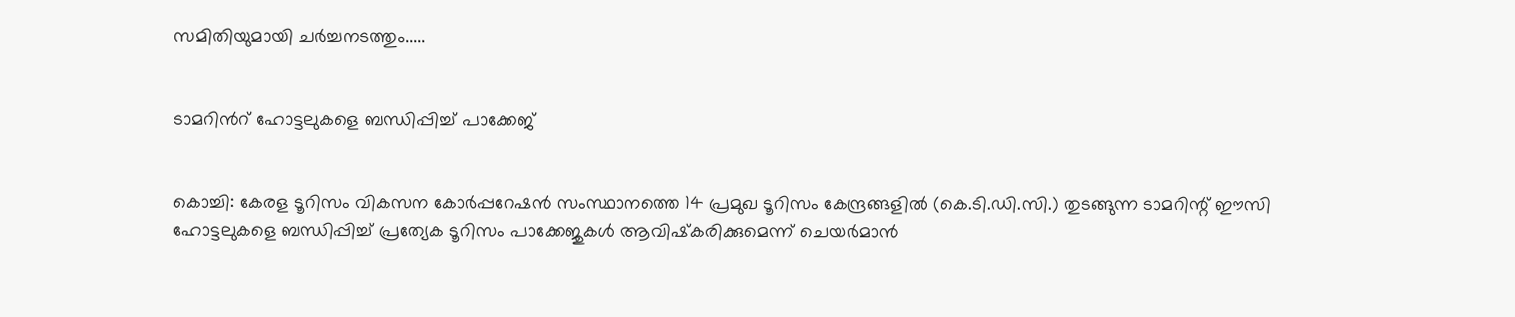സമിതിയുമായി ചര്‍ച്ചനടത്തും.....


ടാമറിന്‍റ് ഹോട്ടലുകളെ ബന്ധിപ്പിച്ച് പാക്കേജ്‌


കൊച്ചി: കേരള ടൂറിസം വികസന കോര്‍പ്പറേഷന്‍ സംസ്ഥാനത്തെ 14 പ്രമുഖ ടൂറിസം കേന്ദ്രങ്ങളില്‍ (കെ.ടി.ഡി.സി.) തുടങ്ങുന്ന ടാമറിന്റ് ഈസി ഹോട്ടലുകളെ ബന്ധിപ്പിച്ച് പ്രത്യേക ടൂറിസം പാക്കേജുകള്‍ ആവിഷ്‌കരിക്കുമെന്ന് ചെയര്‍മാന്‍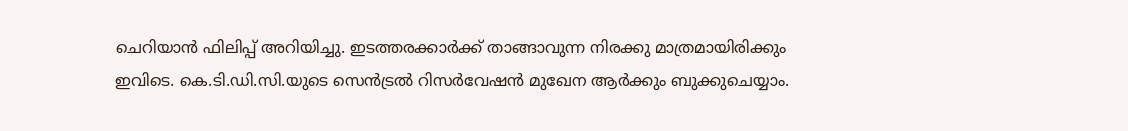ചെറിയാന്‍ ഫിലിപ്പ് അറിയിച്ചു. ഇടത്തരക്കാര്‍ക്ക് താങ്ങാവുന്ന നിരക്കു മാത്രമായിരിക്കും ഇവിടെ. കെ.ടി.ഡി.സി.യുടെ സെന്‍ട്രല്‍ റിസര്‍വേഷന്‍ മുഖേന ആര്‍ക്കും ബുക്കുചെയ്യാം.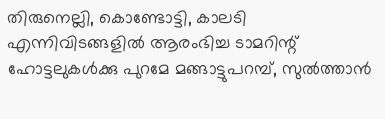തിരുനെല്ലി, കൊണ്ടോട്ടി, കാലടി എന്നിവിടങ്ങളില്‍ ആരംഭിച്ച ടാമറിന്റ് ഹോട്ടലുകള്‍ക്കു പുറമേ മങ്ങാട്ടുപറമ്പ്, സുല്‍ത്താന്‍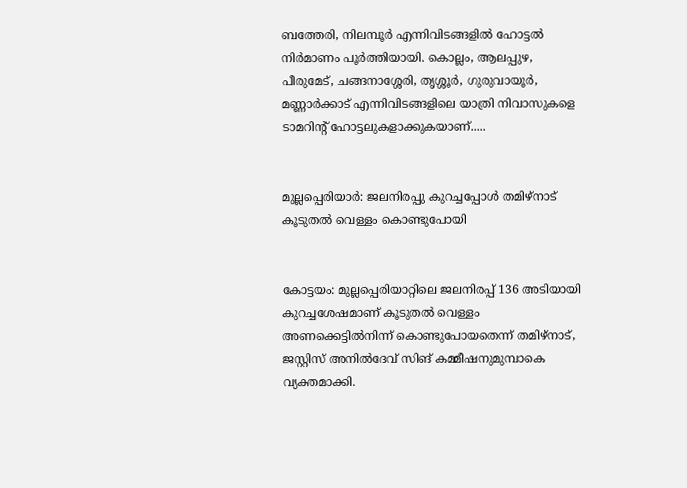ബത്തേരി, നിലമ്പൂര്‍ എന്നിവിടങ്ങളില്‍ ഹോട്ടല്‍ നിര്‍മാണം പൂര്‍ത്തിയായി. കൊല്ലം, ആലപ്പുഴ, പീരുമേട്, ചങ്ങനാശ്ശേരി, തൃശ്ശൂര്‍, ഗുരുവായൂര്‍, മണ്ണാര്‍ക്കാട് എന്നിവിടങ്ങളിലെ യാത്രി നിവാസുകളെ ടാമറിന്റ് ഹോട്ടലുകളാക്കുകയാണ്.....


മുല്ലപ്പെരിയാര്‍: ജലനിരപ്പു കുറച്ചപ്പോള്‍ തമിഴ്‌നാട് കൂടുതല്‍ വെള്ളം കൊണ്ടുപോയി


കോട്ടയം: മുല്ലപ്പെരിയാറ്റിലെ ജലനിരപ്പ് 136 അടിയായി കുറച്ചശേഷമാണ് കൂടുതല്‍ വെള്ളം അണക്കെട്ടില്‍നിന്ന് കൊണ്ടുപോയതെന്ന് തമിഴ്‌നാട്, ജസ്റ്റിസ് അനില്‍ദേവ് സിങ് കമ്മീഷനുമുമ്പാകെ വ്യക്തമാക്കി.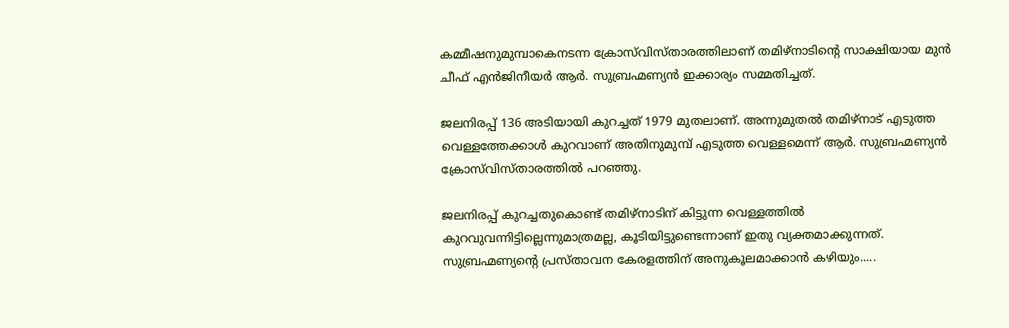കമ്മീഷനുമുമ്പാകെനടന്ന ക്രോസ്‌വിസ്താരത്തിലാണ് തമിഴ്‌നാടിന്റെ സാക്ഷിയായ മുന്‍ ചീഫ് എന്‍ജിനീയര്‍ ആര്‍. സുബ്രഹ്മണ്യന്‍ ഇക്കാര്യം സമ്മതിച്ചത്.

ജലനിരപ്പ് 136 അടിയായി കുറച്ചത് 1979 മുതലാണ്. അന്നുമുതല്‍ തമിഴ്‌നാട് എടുത്ത വെള്ളത്തേക്കാള്‍ കുറവാണ് അതിനുമുമ്പ് എടുത്ത വെള്ളമെന്ന് ആര്‍. സുബ്രഹ്മണ്യന്‍ ക്രോസ്‌വിസ്താരത്തില്‍ പറഞ്ഞു.

ജലനിരപ്പ് കുറച്ചതുകൊണ്ട് തമിഴ്‌നാടിന് കിട്ടുന്ന വെള്ളത്തില്‍ കുറവുവന്നിട്ടില്ലെന്നുമാത്രമല്ല, കൂടിയിട്ടുണ്ടെന്നാണ് ഇതു വ്യക്തമാക്കുന്നത്. സുബ്രഹ്മണ്യന്റെ പ്രസ്താവന കേരളത്തിന് അനുകൂലമാക്കാന്‍ കഴിയും.....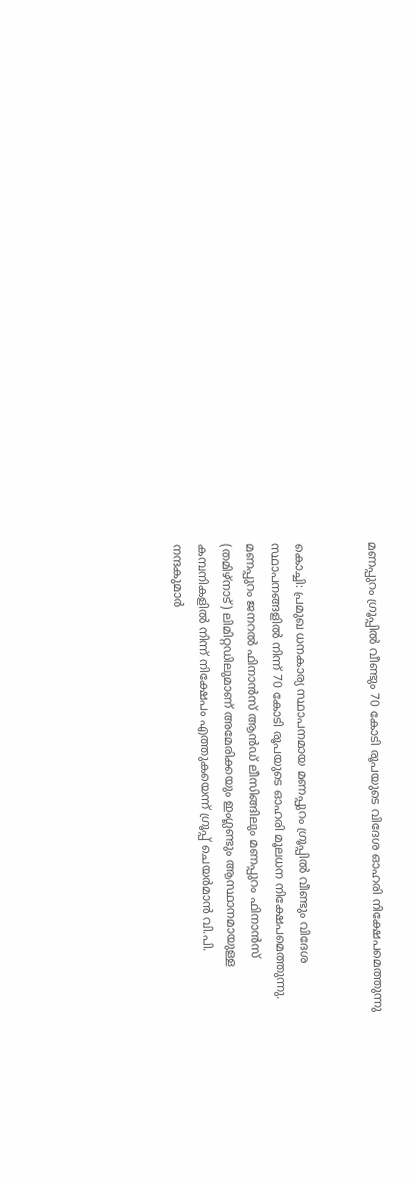മണപ്പുറം ഗ്രൂപ്പില്‍ വീണ്ടും 70 കോടി രൂപയുടെ വിദേശ ഓഹരി നിക്ഷേപമെത്തുന്നു


കൊച്ചി: പ്രമുഖ ധനകാര്യ സ്ഥാപനമായ മണപ്പുറം ഗ്രൂപ്പില്‍ വീണ്ടും വിദേശ സ്ഥാപനങ്ങളില്‍ നിന്ന് 70 കോടി രൂപയുടെ ഓഹരി മൂലധന നിക്ഷേപമെത്തുന്നു. മണപ്പുറം ജനറല്‍ ഫിനാന്‍സ് ആന്‍ഡ് ലീസിങ്ങിലും മണപ്പുറം ഫിനാന്‍സ് (തമിഴ്‌നാട്) ലിമിറ്റഡിലുമാണ് അമേരിക്കയും ഇംഗ്ലണ്ടും ആസ്ഥാനമായുള്ള കമ്പനികളില്‍ നിന്ന് നിക്ഷേപം എത്തുകയെന്ന് ഗ്രൂപ്പ് ചെയര്‍മാന്‍ വി.പി. നന്ദകുമാര്‍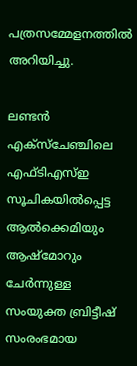പത്രസമ്മേളനത്തില്‍ അറിയിച്ചു.

ലണ്ടന്‍ എക്‌സ്‌ചേഞ്ചിലെ എഫ്ടിഎസ്ഇ സൂചികയില്‍പ്പെട്ട ആല്‍ക്കെമിയും ആഷ്‌മോറും ചേര്‍ന്നുള്ള സംയുക്ത ബ്രിട്ടീഷ് സംരംഭമായ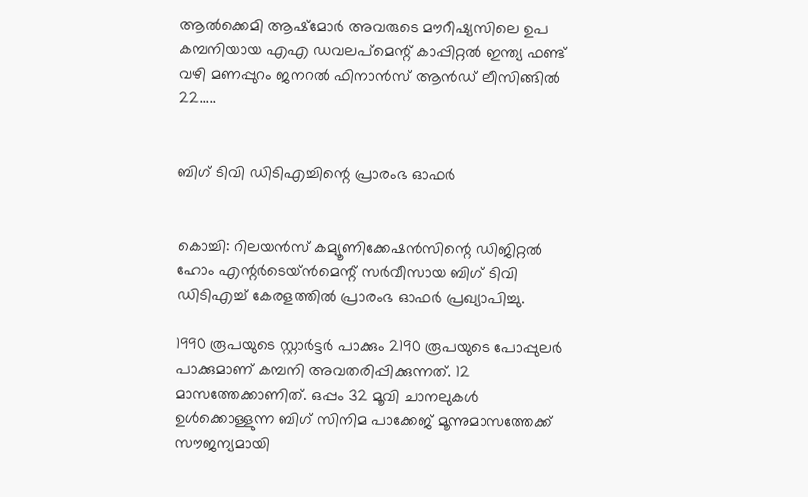ആല്‍ക്കെമി ആഷ്‌മോര്‍ അവരുടെ മൗറീഷ്യസിലെ ഉപ കമ്പനിയായ എഎ ഡവലപ്‌മെന്റ് കാപ്പിറ്റല്‍ ഇന്ത്യ ഫണ്ട് വഴി മണപ്പുറം ജനറല്‍ ഫിനാന്‍സ് ആന്‍ഡ് ലീസിങ്ങില്‍ 22.....


ബിഗ് ടിവി ഡിടിഎച്ചിന്റെ പ്രാരംഭ ഓഫര്‍


കൊച്ചി: റിലയന്‍സ് കമ്യൂണിക്കേഷന്‍സിന്റെ ഡിജിറ്റല്‍ ഹോം എന്റര്‍ടെയ്ന്‍മെന്റ് സര്‍വീസായ ബിഗ് ടിവി ഡിടിഎച്ച് കേരളത്തില്‍ പ്രാരംഭ ഓഫര്‍ പ്രഖ്യാപിച്ചു.

1990 രൂപയുടെ സ്റ്റാര്‍ട്ടര്‍ പാക്കും 2190 രൂപയുടെ പോപ്പുലര്‍ പാക്കുമാണ് കമ്പനി അവതരിപ്പിക്കുന്നത്. 12 മാസത്തേക്കാണിത്. ഒപ്പം 32 മൂവി ചാനലുകള്‍ ഉള്‍ക്കൊള്ളുന്ന ബിഗ് സിനിമ പാക്കേജ് മൂന്നുമാസത്തേക്ക് സൗജന്യമായി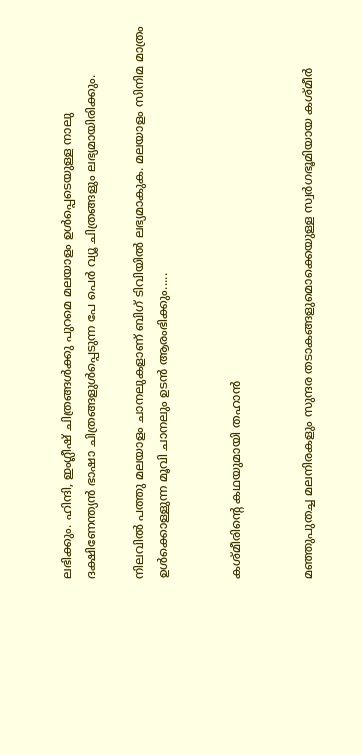ലഭിക്കും. ഹിന്ദി, ഇംഗ്ലീഷ് ചിത്രങ്ങള്‍ക്കു പുറമെ മലയാളം ഉള്‍പ്പെടെയുള്ള നാലു ദക്ഷിണേന്ത്യന്‍ ഭാഷാ ചിത്രങ്ങളുള്‍പ്പെടുന്ന പേ പെര്‍ വ്യൂ ചിത്രങ്ങളും ലഭ്യമായിരിക്കും.

നിലവില്‍ പത്തു മലയാളം ചാനലുകളാണ് ബിഗ് ടിവിയില്‍ ലഭ്യമാകുക. മലയാളം സിനിമ മാത്രം ഉള്‍ക്കൊള്ളുന്ന മൂവി ചാനലും ഉടന്‍ ആരംഭിക്കും.....


കശ്മീരിന്റെ കഥയുമായി തഹാന്‍


മഞ്ഞുപുതച്ച മലനിരകളും സുന്ദര തടാകങ്ങളുമൊക്കെയുള്ള സ്വര്‍ഗഭൂമിയായ കശ്മീര്‍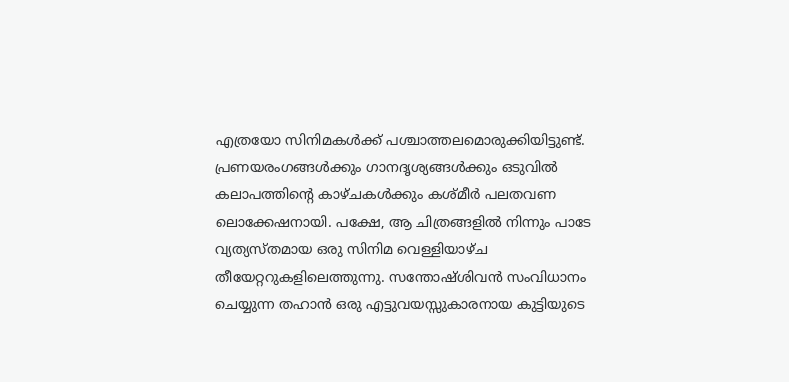എത്രയോ സിനിമകള്‍ക്ക് പശ്ചാത്തലമൊരുക്കിയിട്ടുണ്ട്. പ്രണയരംഗങ്ങള്‍ക്കും ഗാനദൃശ്യങ്ങള്‍ക്കും ഒടുവില്‍ കലാപത്തിന്റെ കാഴ്ചകള്‍ക്കും കശ്മീര്‍ പലതവണ ലൊക്കേഷനായി. പക്ഷേ, ആ ചിത്രങ്ങളില്‍ നിന്നും പാടേ വ്യത്യസ്തമായ ഒരു സിനിമ വെള്ളിയാഴ്ച തീയേറ്ററുകളിലെത്തുന്നു. സന്തോഷ്ശിവന്‍ സംവിധാനം ചെയ്യുന്ന തഹാന്‍ ഒരു എട്ടുവയസ്സുകാരനായ കുട്ടിയുടെ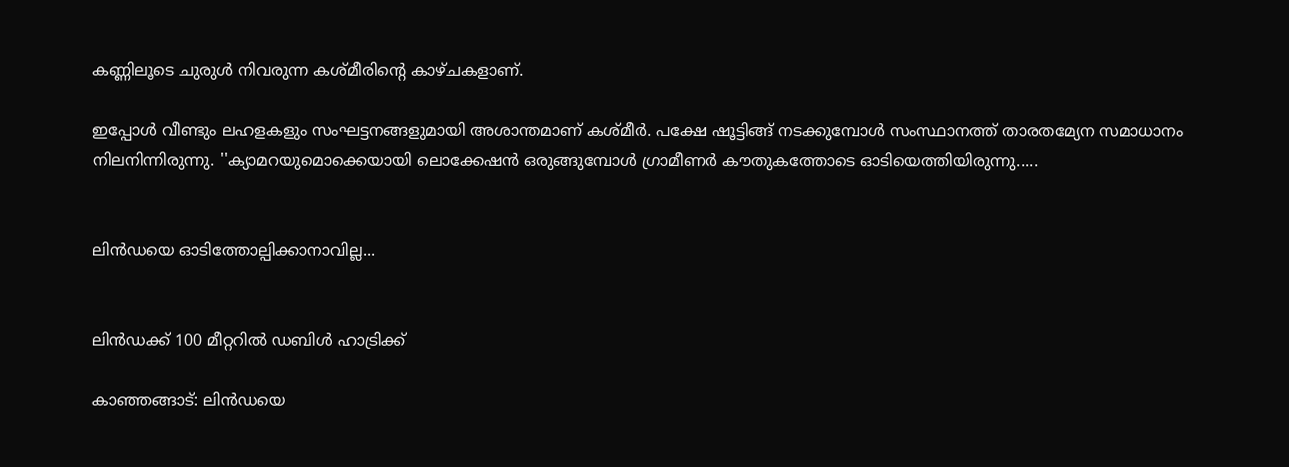കണ്ണിലൂടെ ചുരുള്‍ നിവരുന്ന കശ്മീരിന്റെ കാഴ്ചകളാണ്.

ഇപ്പോള്‍ വീണ്ടും ലഹളകളും സംഘട്ടനങ്ങളുമായി അശാന്തമാണ് കശ്മീര്‍. പക്ഷേ ഷൂട്ടിങ്ങ് നടക്കുമ്പോള്‍ സംസ്ഥാനത്ത് താരതമ്യേന സമാധാനം നിലനിന്നിരുന്നു. ''ക്യാമറയുമൊക്കെയായി ലൊക്കേഷന്‍ ഒരുങ്ങുമ്പോള്‍ ഗ്രാമീണര്‍ കൗതുകത്തോടെ ഓടിയെത്തിയിരുന്നു.....


ലിന്‍ഡയെ ഓടിത്തോല്പിക്കാനാവില്ല...


ലിന്‍ഡക്ക് 100 മീറ്ററില്‍ ഡബിള്‍ ഹാട്രിക്ക്

കാഞ്ഞങ്ങാട്: ലിന്‍ഡയെ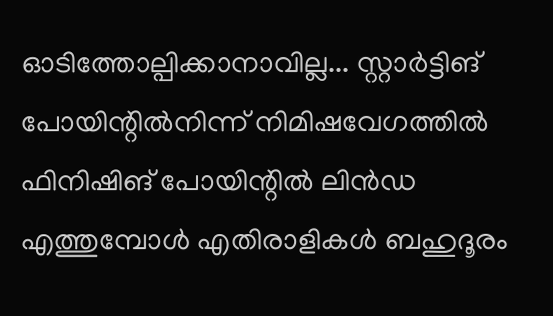ഓടിത്തോല്പിക്കാനാവില്ല... സ്റ്റാര്‍ട്ടിങ് പോയിന്റില്‍നിന്ന് നിമിഷവേഗത്തില്‍ ഫിനിഷിങ് പോയിന്റില്‍ ലിന്‍ഡ എത്തുമ്പോള്‍ എതിരാളികള്‍ ബഹുദൂരം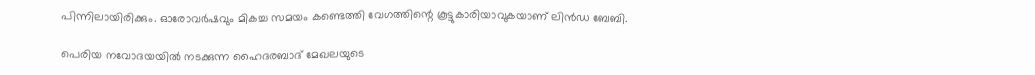പിന്നിലായിരിക്കും. ഓരോവര്‍ഷവും മികച്ച സമയം കണ്ടെത്തി വേഗത്തിന്റെ കൂട്ടുകാരിയാവുകയാണ് ലിന്‍ഡ ബേബി.

പെരിയ നവോദയയില്‍ നടക്കുന്ന ഹൈദരബാദ് മേഖലയുടെ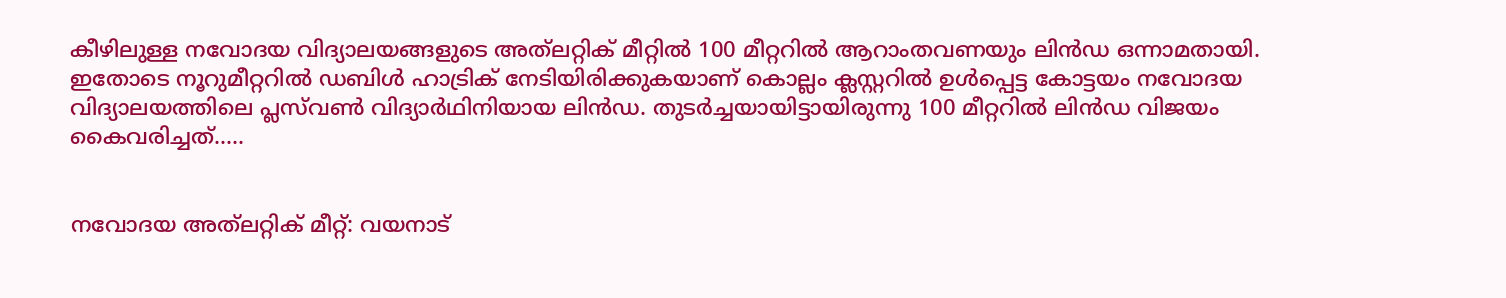കീഴിലുള്ള നവോദയ വിദ്യാലയങ്ങളുടെ അത്‌ലറ്റിക് മീറ്റില്‍ 100 മീറ്ററില്‍ ആറാംതവണയും ലിന്‍ഡ ഒന്നാമതായി. ഇതോടെ നൂറുമീറ്ററില്‍ ഡബിള്‍ ഹാട്രിക് നേടിയിരിക്കുകയാണ് കൊല്ലം ക്ലസ്റ്ററില്‍ ഉള്‍പ്പെട്ട കോട്ടയം നവോദയ വിദ്യാലയത്തിലെ പ്ലസ്‌വണ്‍ വിദ്യാര്‍ഥിനിയായ ലിന്‍ഡ. തുടര്‍ച്ചയായിട്ടായിരുന്നു 100 മീറ്ററില്‍ ലിന്‍ഡ വിജയം കൈവരിച്ചത്.....


നവോദയ അത്‌ലറ്റിക് മീറ്റ്: വയനാട്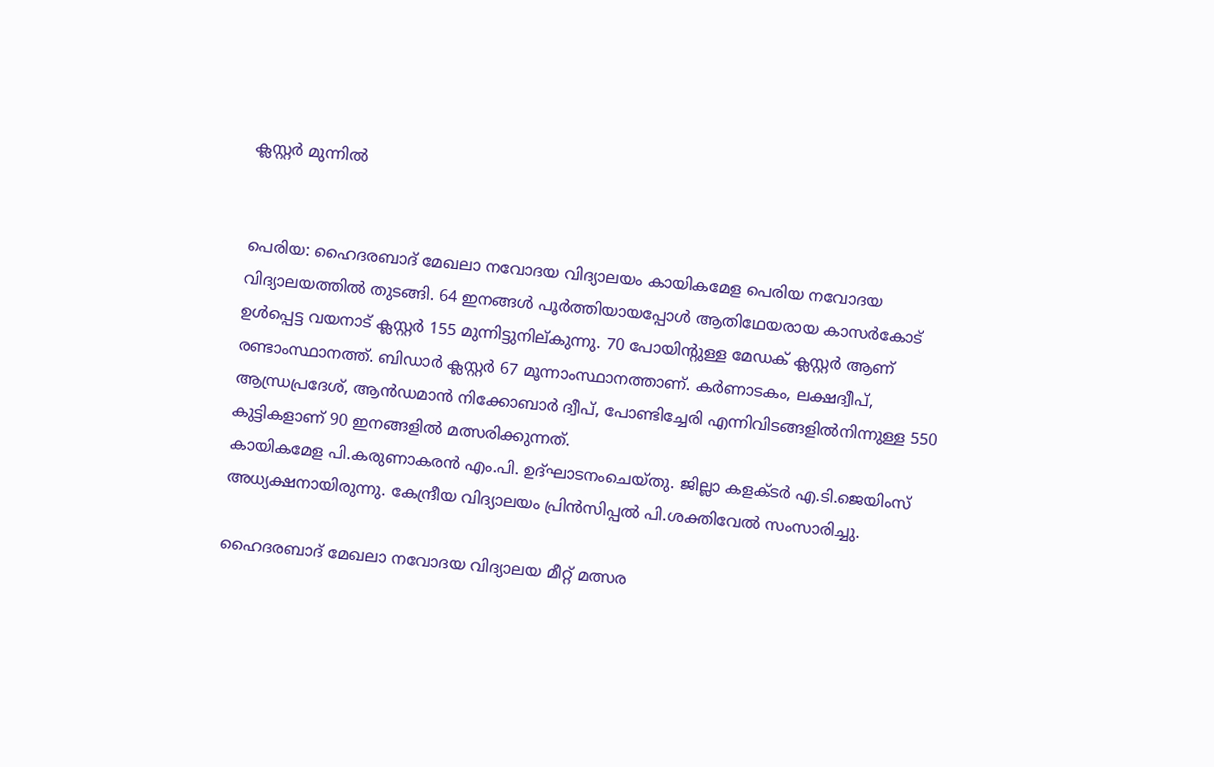ക്ലസ്റ്റര്‍ മുന്നില്‍


പെരിയ: ഹൈദരബാദ് മേഖലാ നവോദയ വിദ്യാലയം കായികമേള പെരിയ നവോദയ വിദ്യാലയത്തില്‍ തുടങ്ങി. 64 ഇനങ്ങള്‍ പൂര്‍ത്തിയായപ്പോള്‍ ആതിഥേയരായ കാസര്‍കോട് ഉള്‍പ്പെട്ട വയനാട് ക്ലസ്റ്റര്‍ 155 മുന്നിട്ടുനില്കുന്നു. 70 പോയിന്റുള്ള മേഡക് ക്ലസ്റ്റര്‍ ആണ് രണ്ടാംസ്ഥാനത്ത്. ബിഡാര്‍ ക്ലസ്റ്റര്‍ 67 മൂന്നാംസ്ഥാനത്താണ്. കര്‍ണാടകം, ലക്ഷദ്വീപ്, ആന്ധ്രപ്രദേശ്, ആന്‍ഡമാന്‍ നിക്കോബാര്‍ ദ്വീപ്, പോണ്ടിച്ചേരി എന്നിവിടങ്ങളില്‍നിന്നുള്ള 550 കുട്ടികളാണ് 90 ഇനങ്ങളില്‍ മത്സരിക്കുന്നത്.
കായികമേള പി.കരുണാകരന്‍ എം.പി. ഉദ്ഘാടനംചെയ്തു. ജില്ലാ കളക്ടര്‍ എ.ടി.ജെയിംസ് അധ്യക്ഷനായിരുന്നു. കേന്ദ്രീയ വിദ്യാലയം പ്രിന്‍സിപ്പല്‍ പി.ശക്തിവേല്‍ സംസാരിച്ചു.

ഹൈദരബാദ് മേഖലാ നവോദയ വിദ്യാലയ മീറ്റ് മത്സര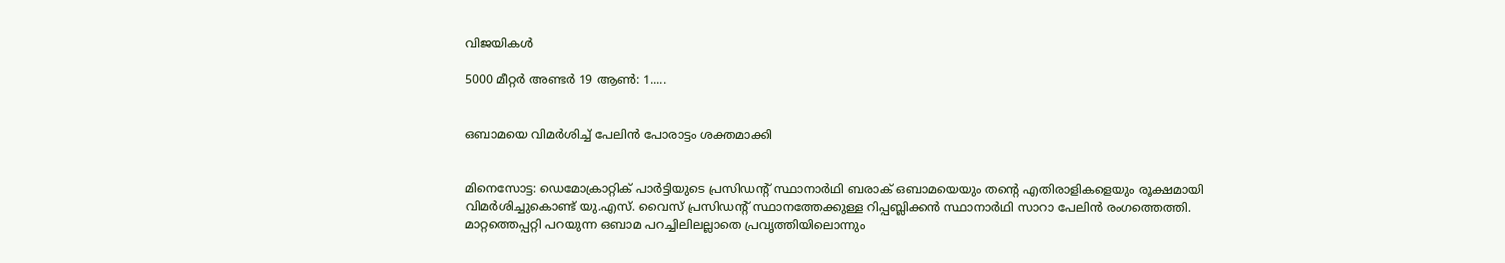വിജയികള്‍

5000 മീറ്റര്‍ അണ്ടര്‍ 19 ആണ്‍: 1.....


ഒബാമയെ വിമര്‍ശിച്ച് പേലിന്‍ പോരാട്ടം ശക്തമാക്കി


മിനെസോട്ട: ഡെമോക്രാറ്റിക് പാര്‍ട്ടിയുടെ പ്രസിഡന്റ് സ്ഥാനാര്‍ഥി ബരാക് ഒബാമയെയും തന്റെ എതിരാളികളെയും രൂക്ഷമായി വിമര്‍ശിച്ചുകൊണ്ട് യു.എസ്. വൈസ് പ്രസിഡന്റ് സ്ഥാനത്തേക്കുള്ള റിപ്പബ്ലിക്കന്‍ സ്ഥാനാര്‍ഥി സാറാ പേലിന്‍ രംഗത്തെത്തി. മാറ്റത്തെപ്പറ്റി പറയുന്ന ഒബാമ പറച്ചിലിലല്ലാതെ പ്രവൃത്തിയിലൊന്നും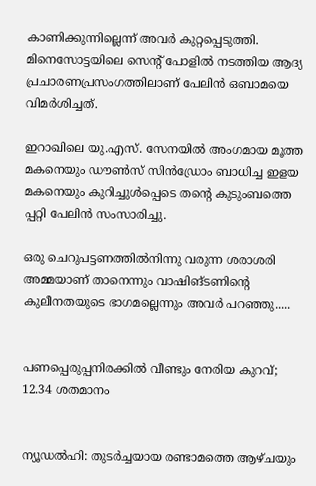കാണിക്കുന്നില്ലെന്ന് അവര്‍ കുറ്റപ്പെടുത്തി. മിനെസോട്ടയിലെ സെന്റ് പോളില്‍ നടത്തിയ ആദ്യ പ്രചാരണപ്രസംഗത്തിലാണ് പേലിന്‍ ഒബാമയെ വിമര്‍ശിച്ചത്.

ഇറാഖിലെ യു.എസ്. സേനയില്‍ അംഗമായ മൂത്ത മകനെയും ഡൗണ്‍സ് സിന്‍ഡ്രോം ബാധിച്ച ഇളയ മകനെയും കുറിച്ചുള്‍പ്പെടെ തന്റെ കുടുംബത്തെ പ്പറ്റി പേലിന്‍ സംസാരിച്ചു.

ഒരു ചെറുപട്ടണത്തില്‍നിന്നു വരുന്ന ശരാശരി അമ്മയാണ് താനെന്നും വാഷിങ്ടണിന്റെ കുലീനതയുടെ ഭാഗമല്ലെന്നും അവര്‍ പറഞ്ഞു.....


പണപ്പെരുപ്പനിരക്കില്‍ വീണ്ടും നേരിയ കുറവ്; 12.34 ശതമാനം


ന്യൂഡല്‍ഹി: തുടര്‍ച്ചയായ രണ്ടാമത്തെ ആഴ്ചയും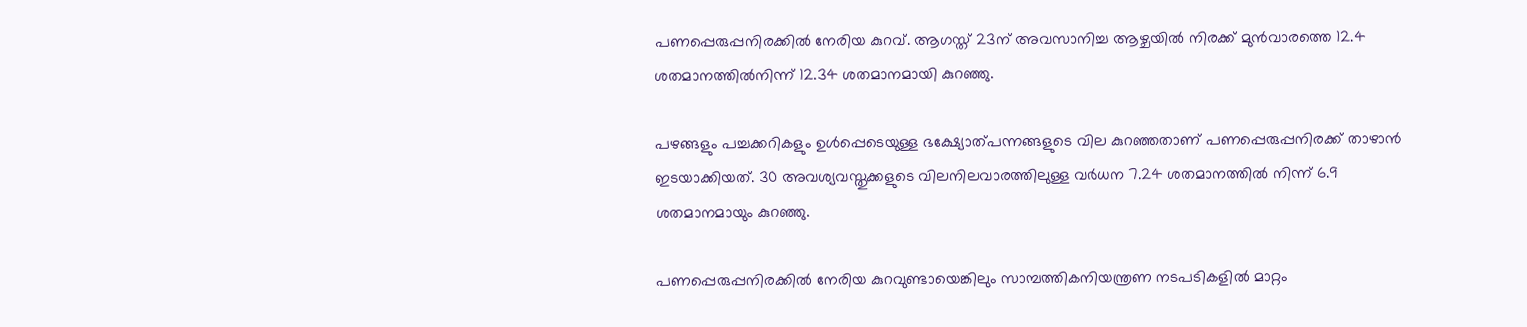പണപ്പെരുപ്പനിരക്കില്‍ നേരിയ കുറവ്. ആഗസ്ത് 23ന് അവസാനിച്ച ആഴ്ചയില്‍ നിരക്ക് മുന്‍വാരത്തെ 12.4 ശതമാനത്തില്‍നിന്ന് 12.34 ശതമാനമായി കുറഞ്ഞു.

പഴങ്ങളും പച്ചക്കറികളും ഉള്‍പ്പെടെയുള്ള ഭക്ഷ്യോത്പന്നങ്ങളുടെ വില കുറഞ്ഞതാണ് പണപ്പെരുപ്പനിരക്ക് താഴാന്‍ ഇടയാക്കിയത്. 30 അവശ്യവസ്തുക്കളുടെ വിലനിലവാരത്തിലുള്ള വര്‍ധന 7.24 ശതമാനത്തില്‍ നിന്ന് 6.9 ശതമാനമായും കുറഞ്ഞു.

പണപ്പെരുപ്പനിരക്കില്‍ നേരിയ കുറവുണ്ടായെങ്കിലും സാമ്പത്തികനിയന്ത്രണ നടപടികളില്‍ മാറ്റം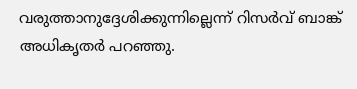വരുത്താനുദ്ദേശിക്കുന്നില്ലെന്ന് റിസര്‍വ് ബാങ്ക് അധികൃതര്‍ പറഞ്ഞു.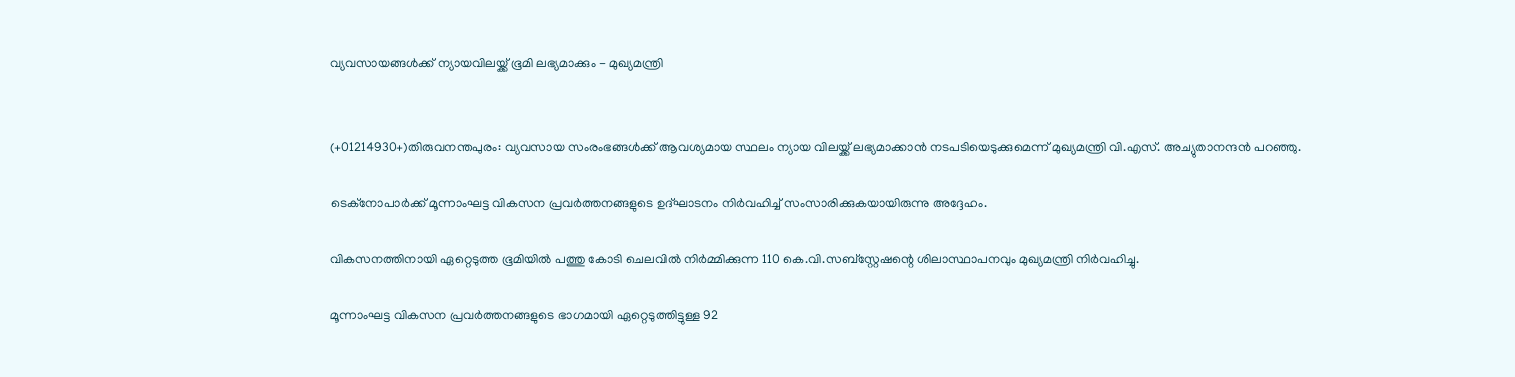വ്യവസായങ്ങള്‍ക്ക് ന്യായവിലയ്ക്ക് ഭൂമി ലഭ്യമാക്കും - മുഖ്യമന്ത്രി


(+01214930+)തിരുവനന്തപുരം: വ്യവസായ സംരംഭങ്ങള്‍ക്ക് ആവശ്യമായ സ്ഥലം ന്യായ വിലയ്ക്ക് ലഭ്യമാക്കാന്‍ നടപടിയെടുക്കുമെന്ന് മുഖ്യമന്ത്രി വി.എസ്. അച്യുതാനന്ദന്‍ പറഞ്ഞു.

ടെക്‌നോപാര്‍ക്ക് മൂന്നാംഘട്ട വികസന പ്രവര്‍ത്തനങ്ങളുടെ ഉദ്ഘാടനം നിര്‍വഹിച്ച് സംസാരിക്കുകയായിരുന്നു അദ്ദേഹം.

വികസനത്തിനായി ഏറ്റെടുത്ത ഭൂമിയില്‍ പത്തു കോടി ചെലവില്‍ നിര്‍മ്മിക്കുന്ന 110 കെ.വി.സബ്‌സ്റ്റേഷന്റെ ശിലാസ്ഥാപനവും മുഖ്യമന്ത്രി നിര്‍വഹിച്ചു.

മൂന്നാംഘട്ട വികസന പ്രവര്‍ത്തനങ്ങളുടെ ഭാഗമായി ഏറ്റെടുത്തിട്ടുള്ള 92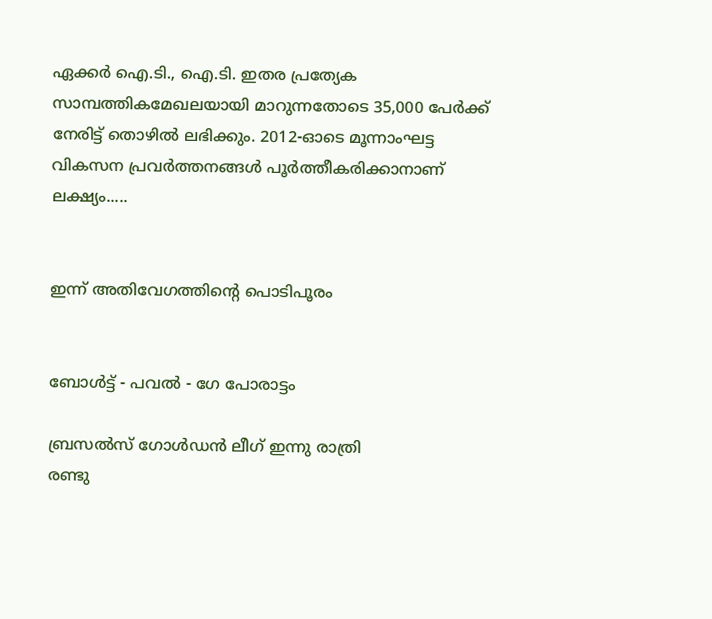ഏക്കര്‍ ഐ.ടി., ഐ.ടി. ഇതര പ്രത്യേക സാമ്പത്തികമേഖലയായി മാറുന്നതോടെ 35,000 പേര്‍ക്ക് നേരിട്ട് തൊഴില്‍ ലഭിക്കും. 2012-ഓടെ മൂന്നാംഘട്ട വികസന പ്രവര്‍ത്തനങ്ങള്‍ പൂര്‍ത്തീകരിക്കാനാണ് ലക്ഷ്യം.....


ഇന്ന് അതിവേഗത്തിന്റെ പൊടിപൂരം


ബോള്‍ട്ട് - പവല്‍ - ഗേ പോരാട്ടം

ബ്രസല്‍സ് ഗോള്‍ഡന്‍ ലീഗ് ഇന്നു രാത്രി
രണ്ടു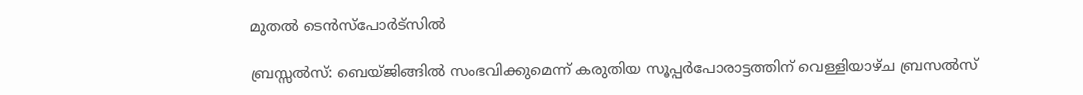മുതല്‍ ടെന്‍സ്‌പോര്‍ട്‌സില്‍

ബ്രസ്സല്‍സ്: ബെയ്ജിങ്ങില്‍ സംഭവിക്കുമെന്ന് കരുതിയ സൂപ്പര്‍പോരാട്ടത്തിന് വെള്ളിയാഴ്ച ബ്രസല്‍സ്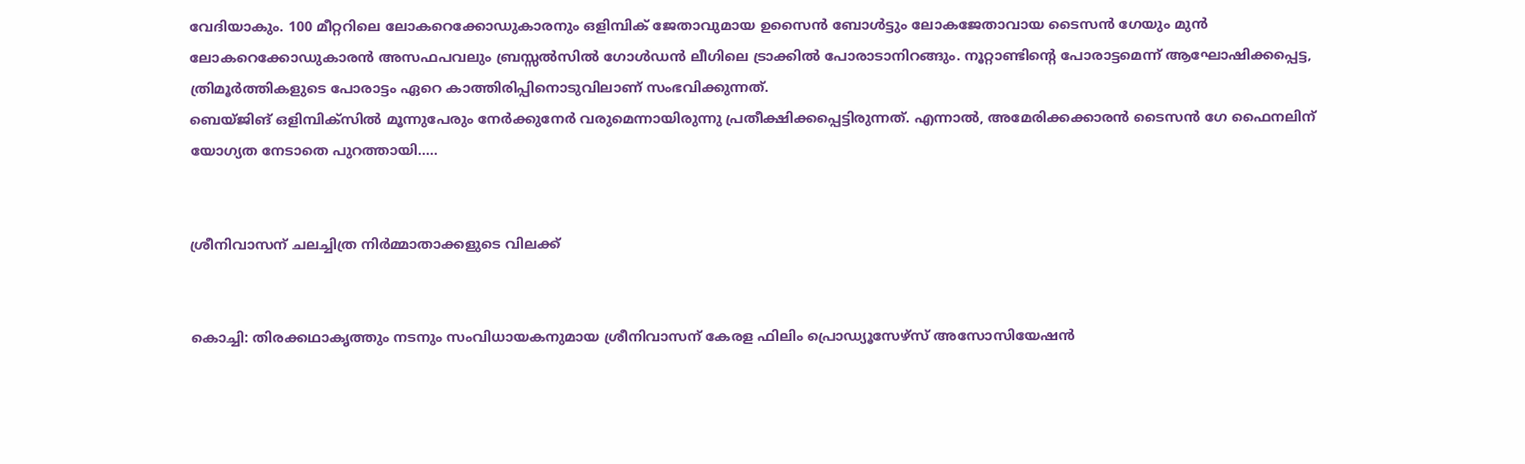വേദിയാകും. 100 മീറ്ററിലെ ലോകറെക്കോഡുകാരനും ഒളിമ്പിക് ജേതാവുമായ ഉസൈന്‍ ബോള്‍ട്ടും ലോകജേതാവായ ടൈസന്‍ ഗേയും മുന്‍ ലോകറെക്കോഡുകാരന്‍ അസഫപവലും ബ്രസ്സല്‍സില്‍ ഗോള്‍ഡന്‍ ലീഗിലെ ട്രാക്കില്‍ പോരാടാനിറങ്ങും. നൂറ്റാണ്ടിന്റെ പോരാട്ടമെന്ന് ആഘോഷിക്കപ്പെട്ട, ത്രിമൂര്‍ത്തികളുടെ പോരാട്ടം ഏറെ കാത്തിരിപ്പിനൊടുവിലാണ് സംഭവിക്കുന്നത്.
ബെയ്ജിങ് ഒളിമ്പിക്‌സില്‍ മൂന്നുപേരും നേര്‍ക്കുനേര്‍ വരുമെന്നായിരുന്നു പ്രതീക്ഷിക്കപ്പെട്ടിരുന്നത്. എന്നാല്‍, അമേരിക്കക്കാരന്‍ ടൈസന്‍ ഗേ ഫൈനലിന് യോഗ്യത നേടാതെ പുറത്തായി.....


ശ്രീനിവാസന് ചലച്ചിത്ര നിര്‍മ്മാതാക്കളുടെ വിലക്ക്‌


കൊച്ചി: തിരക്കഥാകൃത്തും നടനും സംവിധായകനുമായ ശ്രീനിവാസന് കേരള ഫിലിം പ്രൊഡ്യൂസേഴ്‌സ് അസോസിയേഷന്‍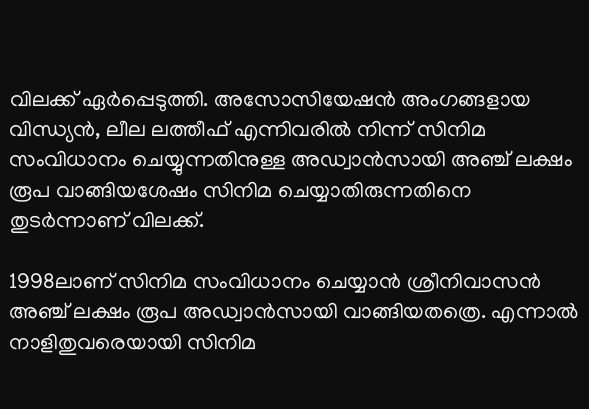വിലക്ക് ഏര്‍പ്പെടുത്തി. അസോസിയേഷന്‍ അംഗങ്ങളായ വിന്ധ്യന്‍, ലീല ലത്തീഫ് എന്നിവരില്‍ നിന്ന് സിനിമ സംവിധാനം ചെയ്യുന്നതിനുള്ള അഡ്വാന്‍സായി അഞ്ച് ലക്ഷം രൂപ വാങ്ങിയശേഷം സിനിമ ചെയ്യാതിരുന്നതിനെ തുടര്‍ന്നാണ് വിലക്ക്.

1998ലാണ് സിനിമ സംവിധാനം ചെയ്യാന്‍ ശ്രീനിവാസന്‍ അഞ്ച് ലക്ഷം രൂപ അഡ്വാന്‍സായി വാങ്ങിയതത്രെ. എന്നാല്‍ നാളിതുവരെയായി സിനിമ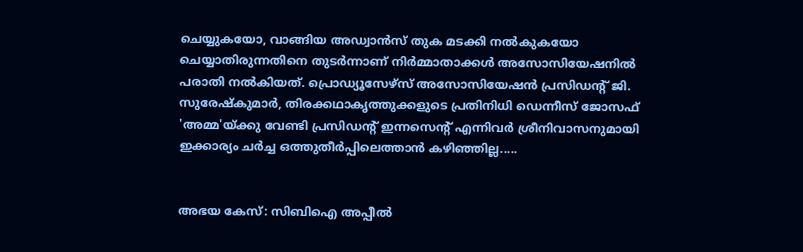ചെയ്യുകയോ, വാങ്ങിയ അഡ്വാന്‍സ് തുക മടക്കി നല്‍കുകയോ ചെയ്യാതിരുന്നതിനെ തുടര്‍ന്നാണ് നിര്‍മ്മാതാക്കള്‍ അസോസിയേഷനില്‍ പരാതി നല്‍കിയത്. പ്രൊഡ്യൂസേഴ്‌സ് അസോസിയേഷന്‍ പ്രസിഡന്‍റ് ജി. സുരേഷ്‌കുമാര്‍, തിരക്കഥാകൃത്തുക്കളുടെ പ്രതിനിധി ഡെന്നീസ് ജോസഫ് 'അമ്മ'യ്ക്കു വേണ്ടി പ്രസിഡന്‍റ് ഇന്നസെന്‍റ് എന്നിവര്‍ ശ്രീനിവാസനുമായി ഇക്കാര്യം ചര്‍ച്ച ഒത്തുതീര്‍പ്പിലെത്താന്‍ കഴിഞ്ഞില്ല.....


അഭയ കേസ്: സിബിഐ അപ്പീല്‍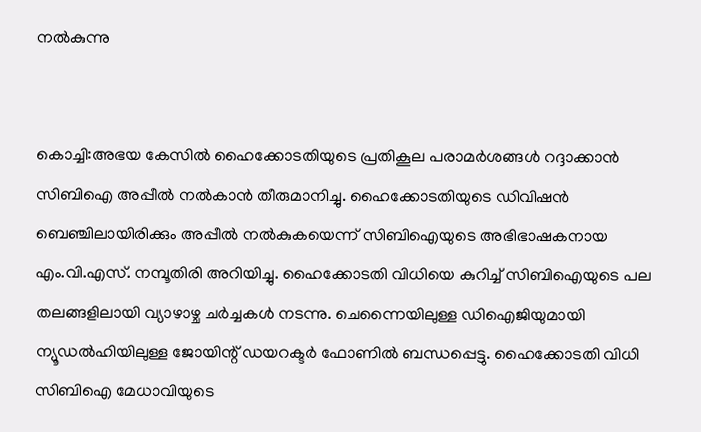നല്‍കുന്നു


കൊച്ചി:അഭയ കേസില്‍ ഹൈക്കോടതിയുടെ പ്രതികൂല പരാമര്‍ശങ്ങള്‍ റദ്ദാക്കാന്‍ സിബിഐ അപ്പീല്‍ നല്‍കാന്‍ തീരുമാനിച്ചു. ഹൈക്കോടതിയുടെ ഡിവിഷന്‍ ബെഞ്ചിലായിരിക്കും അപ്പീല്‍ നല്‍കുകയെന്ന് സിബിഐയുടെ അഭിഭാഷകനായ എം.വി.എസ്. നമ്പൂതിരി അറിയിച്ചു. ഹൈക്കോടതി വിധിയെ കുറിച്ച് സിബിഐയുടെ പല തലങ്ങളിലായി വ്യാഴാഴ്ച ചര്‍ച്ചകള്‍ നടന്നു. ചെന്നൈയിലുള്ള ഡിഐജിയുമായി ന്യൂഡല്‍ഹിയിലുള്ള ജോയിന്റ് ഡയറക്ടര്‍ ഫോണില്‍ ബന്ധപ്പെട്ടു. ഹൈക്കോടതി വിധി സിബിഐ മേധാവിയുടെ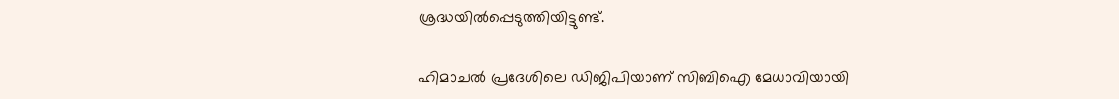ശ്രദ്ധയില്‍പ്പെടുത്തിയിട്ടുണ്ട്.

ഹിമാചല്‍ പ്രദേശിലെ ഡിജിപിയാണ് സിബിഐ മേധാവിയായി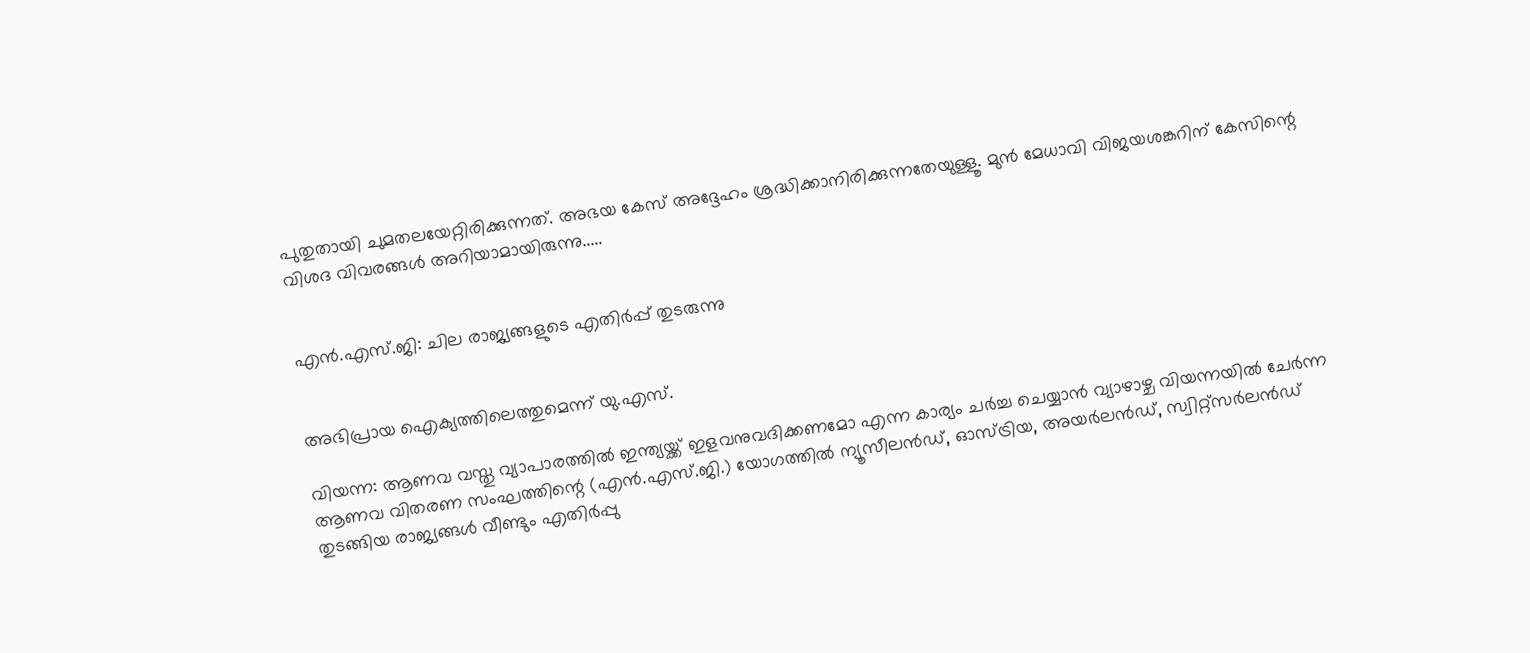പുതുതായി ചുമതലയേറ്റിരിക്കുന്നത്. അഭയ കേസ് അദ്ദേഹം ശ്രദ്ധിക്കാനിരിക്കുന്നതേയുള്ളൂ. മുന്‍ മേധാവി വിജയശങ്കറിന് കേസിന്റെ വിശദ വിവരങ്ങള്‍ അറിയാമായിരുന്നു.....


എന്‍.എസ്.ജി: ചില രാജ്യങ്ങളുടെ എതിര്‍പ്പ് തുടരുന്നു


അഭിപ്രായ ഐക്യത്തിലെത്തുമെന്ന് യു.എസ്.

വിയന്ന: ആണവ വസ്തു വ്യാപാരത്തില്‍ ഇന്ത്യയ്ക്ക് ഇളവനുവദിക്കണമോ എന്ന കാര്യം ചര്‍ച്ച ചെയ്യാന്‍ വ്യാഴാഴ്ച വിയന്നയില്‍ ചേര്‍ന്ന ആണവ വിതരണ സംഘത്തിന്റെ (എന്‍.എസ്.ജി.) യോഗത്തില്‍ ന്യൂസീലന്‍ഡ്, ഓസ്ട്രിയ, അയര്‍ലന്‍ഡ്, സ്വിറ്റ്‌സര്‍ലന്‍ഡ് തുടങ്ങിയ രാജ്യങ്ങള്‍ വീണ്ടും എതിര്‍പ്പു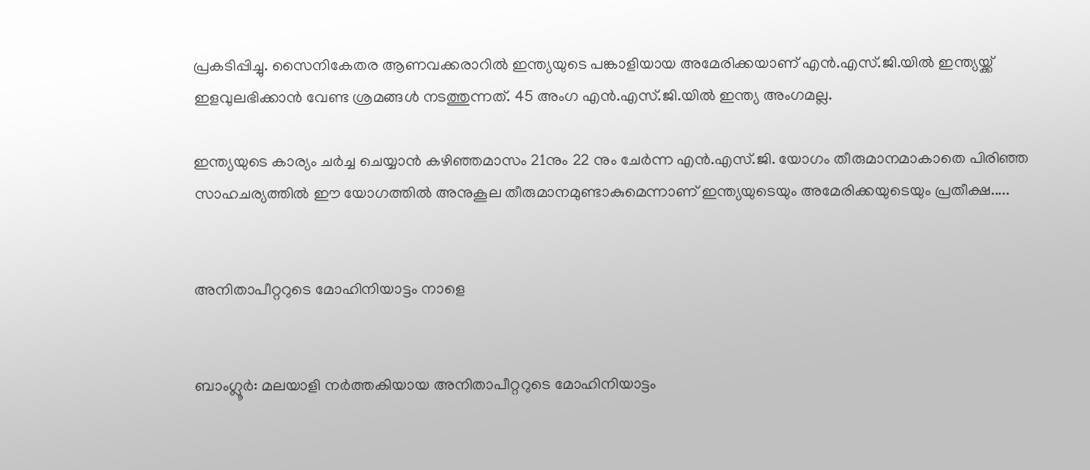പ്രകടിപ്പിച്ചു. സൈനികേതര ആണവക്കരാറില്‍ ഇന്ത്യയുടെ പങ്കാളിയായ അമേരിക്കയാണ് എന്‍.എസ്.ജി.യില്‍ ഇന്ത്യയ്ക്ക് ഇളവുലഭിക്കാന്‍ വേണ്ട ശ്രമങ്ങള്‍ നടത്തുന്നത്. 45 അംഗ എന്‍.എസ്.ജി.യില്‍ ഇന്ത്യ അംഗമല്ല.

ഇന്ത്യയുടെ കാര്യം ചര്‍ച്ച ചെയ്യാന്‍ കഴിഞ്ഞമാസം 21നും 22 നും ചേര്‍ന്ന എന്‍.എസ്.ജി. യോഗം തീരുമാനമാകാതെ പിരിഞ്ഞ സാഹചര്യത്തില്‍ ഈ യോഗത്തില്‍ അനുകൂല തീരുമാനമുണ്ടാകുമെന്നാണ് ഇന്ത്യയുടെയും അമേരിക്കയുടെയും പ്രതീക്ഷ.....


അനിതാപീറ്ററുടെ മോഹിനിയാട്ടം നാളെ


ബാംഗ്ലൂര്‍: മലയാളി നര്‍ത്തകിയായ അനിതാപീറ്ററുടെ മോഹിനിയാട്ടം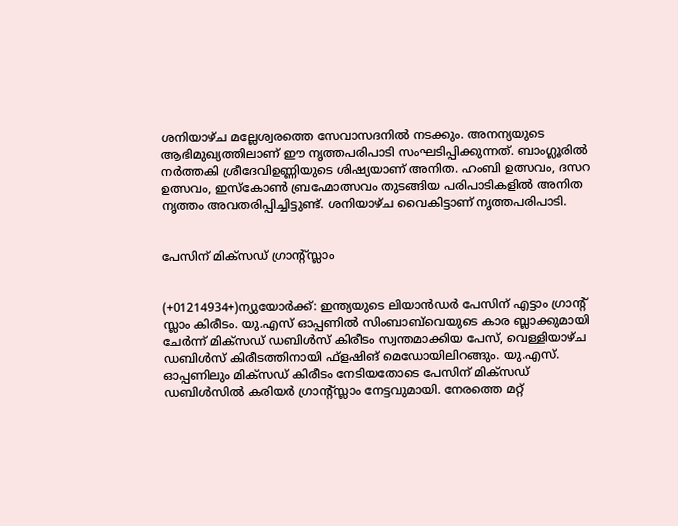ശനിയാഴ്ച മല്ലേശ്വരത്തെ സേവാസദനില്‍ നടക്കും. അനന്യയുടെ ആഭിമുഖ്യത്തിലാണ് ഈ നൃത്തപരിപാടി സംഘടിപ്പിക്കുന്നത്. ബാംഗ്ലൂരില്‍ നര്‍ത്തകി ശ്രീദേവിഉണ്ണിയുടെ ശിഷ്യയാണ് അനിത. ഹംബി ഉത്സവം, ദസറ ഉത്സവം, ഇസ്‌കോണ്‍ ബ്രഹ്മോത്സവം തുടങ്ങിയ പരിപാടികളില്‍ അനിത നൃത്തം അവതരിപ്പിച്ചിട്ടുണ്ട്. ശനിയാഴ്ച വൈകിട്ടാണ് നൃത്തപരിപാടി.


പേസിന് മിക്‌സഡ് ഗ്രാന്‍റ്സ്ലാം


(+01214934+)ന്യുയോര്‍ക്ക്: ഇന്ത്യയുടെ ലിയാന്‍ഡര്‍ പേസിന് എട്ടാം ഗ്രാന്‍റ് സ്ലാം കിരീടം. യു.എസ് ഓപ്പണില്‍ സിംബാബ്‌വെയുടെ കാര ബ്ലാക്കുമായി ചേര്‍ന്ന് മിക്‌സഡ് ഡബിള്‍സ് കിരീടം സ്വന്തമാക്കിയ പേസ്, വെള്ളിയാഴ്ച ഡബിള്‍സ് കിരീടത്തിനായി ഫ്‌ളഷിങ് മെഡോയിലിറങ്ങും. യു.എസ്. ഓപ്പണിലും മിക്‌സഡ് കിരീടം നേടിയതോടെ പേസിന് മിക്‌സഡ് ഡബിള്‍സില്‍ കരിയര്‍ ഗ്രാന്‍റ്സ്ലാം നേട്ടവുമായി. നേരത്തെ മറ്റ്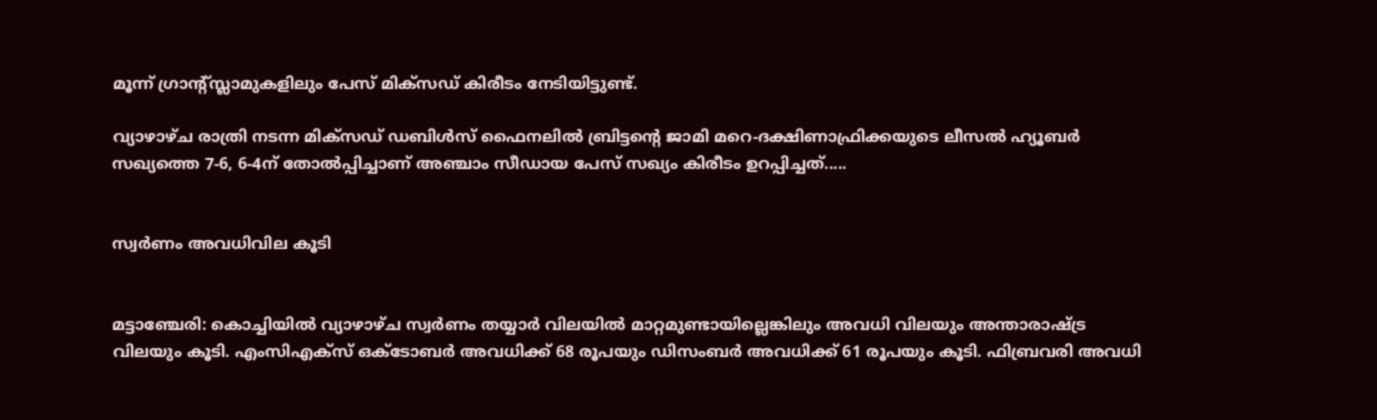മൂന്ന് ഗ്രാന്‍റ്സ്ലാമുകളിലും പേസ് മിക്‌സഡ് കിരീടം നേടിയിട്ടുണ്ട്.

വ്യാഴാഴ്ച രാത്രി നടന്ന മിക്‌സഡ് ഡബിള്‍സ് ഫൈനലില്‍ ബ്രിട്ടന്റെ ജാമി മറെ-ദക്ഷിണാഫ്രിക്കയുടെ ലീസല്‍ ഹ്യൂബര്‍ സഖ്യത്തെ 7-6, 6-4ന് തോല്‍പ്പിച്ചാണ് അഞ്ചാം സീഡായ പേസ് സഖ്യം കിരീടം ഉറപ്പിച്ചത്.....


സ്വര്‍ണം അവധിവില കൂടി


മട്ടാഞ്ചേരി: കൊച്ചിയില്‍ വ്യാഴാഴ്ച സ്വര്‍ണം തയ്യാര്‍ വിലയില്‍ മാറ്റമുണ്ടായില്ലെങ്കിലും അവധി വിലയും അന്താരാഷ്ട്ര വിലയും കൂടി. എംസിഎക്‌സ് ഒക്‌ടോബര്‍ അവധിക്ക് 68 രൂപയും ഡിസംബര്‍ അവധിക്ക് 61 രൂപയും കൂടി. ഫിബ്രവരി അവധി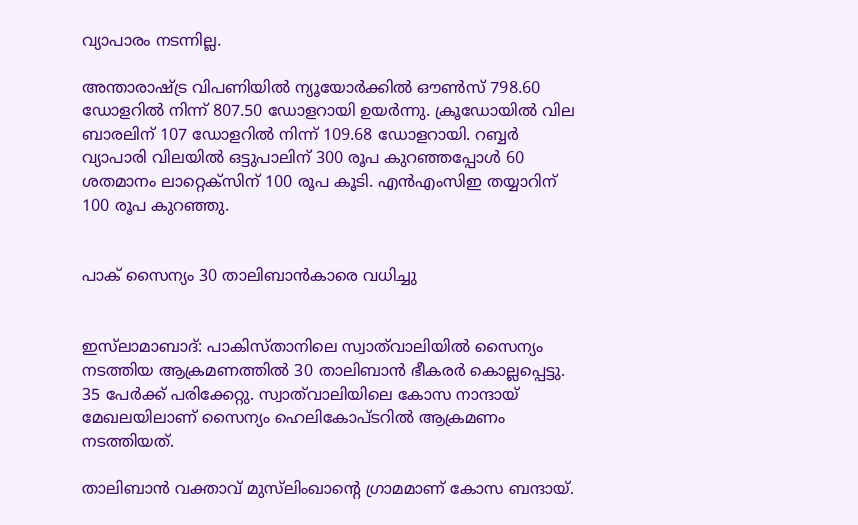വ്യാപാരം നടന്നില്ല.

അന്താരാഷ്ട്ര വിപണിയില്‍ ന്യൂയോര്‍ക്കില്‍ ഔണ്‍സ് 798.60 ഡോളറില്‍ നിന്ന് 807.50 ഡോളറായി ഉയര്‍ന്നു. ക്രൂഡോയില്‍ വില ബാരലിന് 107 ഡോളറില്‍ നിന്ന് 109.68 ഡോളറായി. റബ്ബര്‍ വ്യാപാരി വിലയില്‍ ഒട്ടുപാലിന് 300 രൂപ കുറഞ്ഞപ്പോള്‍ 60 ശതമാനം ലാറ്റെക്‌സിന് 100 രൂപ കൂടി. എന്‍എംസിഇ തയ്യാറിന് 100 രൂപ കുറഞ്ഞു.


പാക് സൈന്യം 30 താലിബാന്‍കാരെ വധിച്ചു


ഇസ്‌ലാമാബാദ്: പാകിസ്താനിലെ സ്വാത്‌വാലിയില്‍ സൈന്യം നടത്തിയ ആക്രമണത്തില്‍ 30 താലിബാന്‍ ഭീകരര്‍ കൊല്ലപ്പെട്ടു. 35 പേര്‍ക്ക് പരിക്കേറ്റു. സ്വാത്‌വാലിയിലെ കോസ നാന്ദായ് മേഖലയിലാണ് സൈന്യം ഹെലികോപ്ടറില്‍ ആക്രമണം നടത്തിയത്.

താലിബാന്‍ വക്താവ് മുസ്‌ലിംഖാന്റെ ഗ്രാമമാണ് കോസ ബന്ദായ്.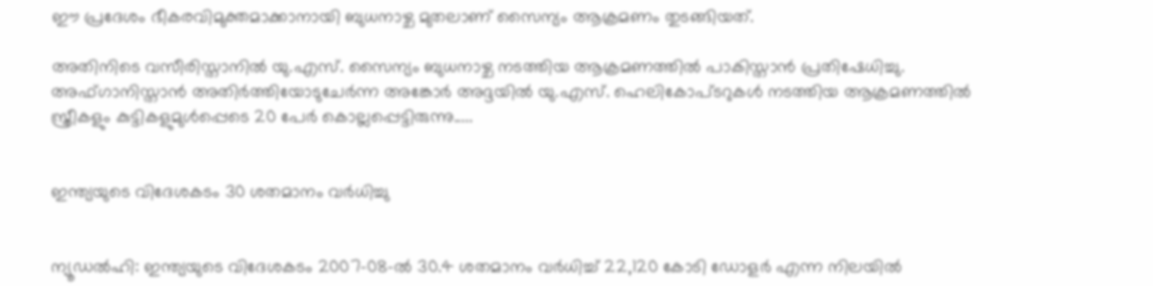ഈ പ്രദേശം ഭീകരവിമുക്തമാക്കാനായി ബുധനാഴ്ച മുതലാണ് സൈന്യം ആക്രമണം തുടങ്ങിയത്.

അതിനിടെ വസീരിസ്താനില്‍ യു.എസ്. സൈന്യം ബുധനാഴ്ച നടത്തിയ ആക്രമണത്തില്‍ പാകിസ്താന്‍ പ്രതിഷേധിച്ചു. അഫ്ഗാനിസ്താന്‍ അതിര്‍ത്തിയോടുചേര്‍ന്ന അങ്കോര്‍ അദ്ദയില്‍ യു.എസ്. ഹെലികോപ്ടറുകള്‍ നടത്തിയ ആക്രമണത്തില്‍ സ്ത്രീകളും കുട്ടികളുമുള്‍പ്പെടെ 20 പേര്‍ കൊല്ലപ്പെട്ടിരുന്നു.....


ഇന്ത്യയുടെ വിദേശകടം 30 ശതമാനം വര്‍ധിച്ചു


ന്യൂഡല്‍ഹി: ഇന്ത്യയുടെ വിദേശകടം 2007-08-ല്‍ 30.4 ശതമാനം വര്‍ധിച്ച് 22,120 കോടി ഡോളര്‍ എന്ന നിലയില്‍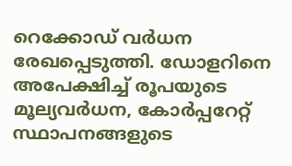റെക്കോഡ് വര്‍ധന രേഖപ്പെടുത്തി. ഡോളറിനെ അപേക്ഷിച്ച് രൂപയുടെ മൂല്യവര്‍ധന, കോര്‍പ്പറേറ്റ് സ്ഥാപനങ്ങളുടെ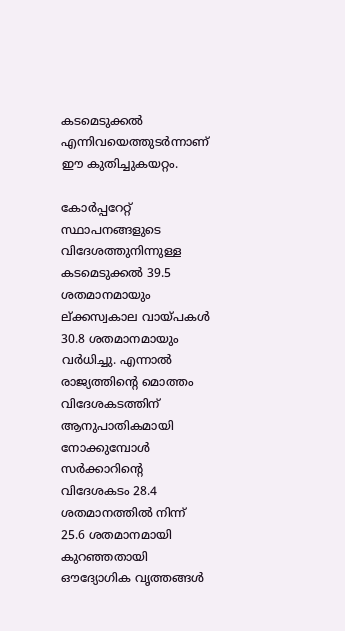കടമെടുക്കല്‍ എന്നിവയെത്തുടര്‍ന്നാണ് ഈ കുതിച്ചുകയറ്റം.

കോര്‍പ്പറേറ്റ് സ്ഥാപനങ്ങളുടെ വിദേശത്തുനിന്നുള്ള കടമെടുക്കല്‍ 39.5 ശതമാനമായും ല്ക്കസ്വകാല വായ്പകള്‍ 30.8 ശതമാനമായും വര്‍ധിച്ചു. എന്നാല്‍ രാജ്യത്തിന്റെ മൊത്തം വിദേശകടത്തിന് ആനുപാതികമായി നോക്കുമ്പോള്‍ സര്‍ക്കാറിന്റെ വിദേശകടം 28.4 ശതമാനത്തില്‍ നിന്ന് 25.6 ശതമാനമായി കുറഞ്ഞതായി ഔദ്യോഗിക വൃത്തങ്ങള്‍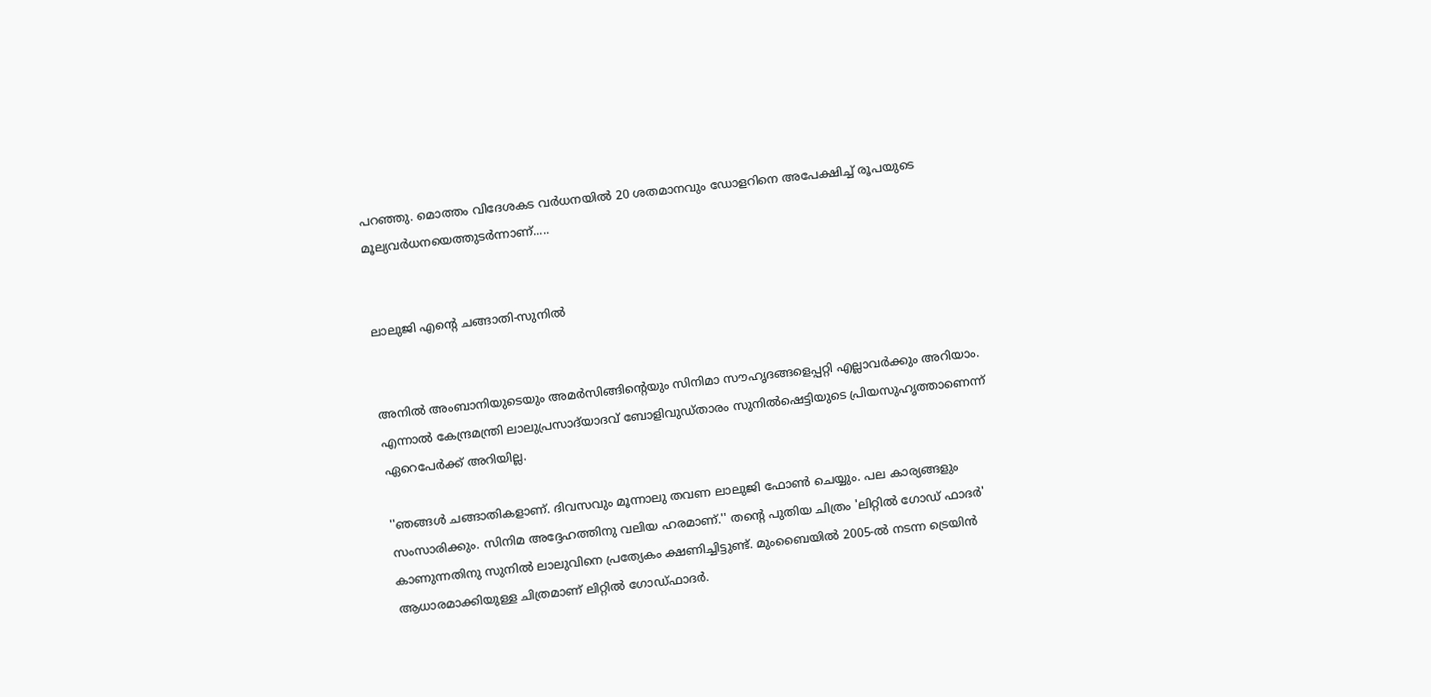പറഞ്ഞു. മൊത്തം വിദേശകട വര്‍ധനയില്‍ 20 ശതമാനവും ഡോളറിനെ അപേക്ഷിച്ച് രൂപയുടെ മൂല്യവര്‍ധനയെത്തുടര്‍ന്നാണ്.....


ലാലുജി എന്റെ ചങ്ങാതി-സുനില്‍


അനില്‍ അംബാനിയുടെയും അമര്‍സിങ്ങിന്റെയും സിനിമാ സൗഹൃദങ്ങളെപ്പറ്റി എല്ലാവര്‍ക്കും അറിയാം. എന്നാല്‍ കേന്ദ്രമന്ത്രി ലാലുപ്രസാദ്‌യാദവ് ബോളിവുഡ്താരം സുനില്‍ഷെട്ടിയുടെ പ്രിയസുഹൃത്താണെന്ന് ഏറെപേര്‍ക്ക് അറിയില്ല.

''ഞങ്ങള്‍ ചങ്ങാതികളാണ്. ദിവസവും മൂന്നാലു തവണ ലാലുജി ഫോണ്‍ ചെയ്യും. പല കാര്യങ്ങളും സംസാരിക്കും. സിനിമ അദ്ദേഹത്തിനു വലിയ ഹരമാണ്.'' തന്റെ പുതിയ ചിത്രം 'ലിറ്റില്‍ ഗോഡ് ഫാദര്‍' കാണുന്നതിനു സുനില്‍ ലാലുവിനെ പ്രത്യേകം ക്ഷണിച്ചിട്ടുണ്ട്. മുംബൈയില്‍ 2005-ല്‍ നടന്ന ട്രെയിന്‍ ആധാരമാക്കിയുള്ള ചിത്രമാണ് ലിറ്റില്‍ ഗോഡ്ഫാദര്‍.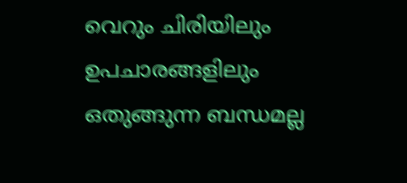വെറും ചിരിയിലും ഉപചാരങ്ങളിലും ഒതുങ്ങുന്ന ബന്ധമല്ല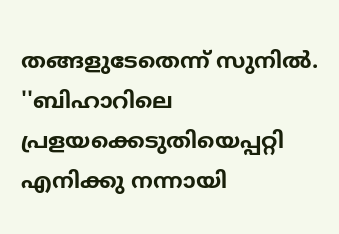തങ്ങളുടേതെന്ന് സുനില്‍. ''ബിഹാറിലെ പ്രളയക്കെടുതിയെപ്പറ്റി എനിക്കു നന്നായി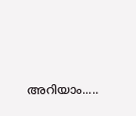അറിയാം.....